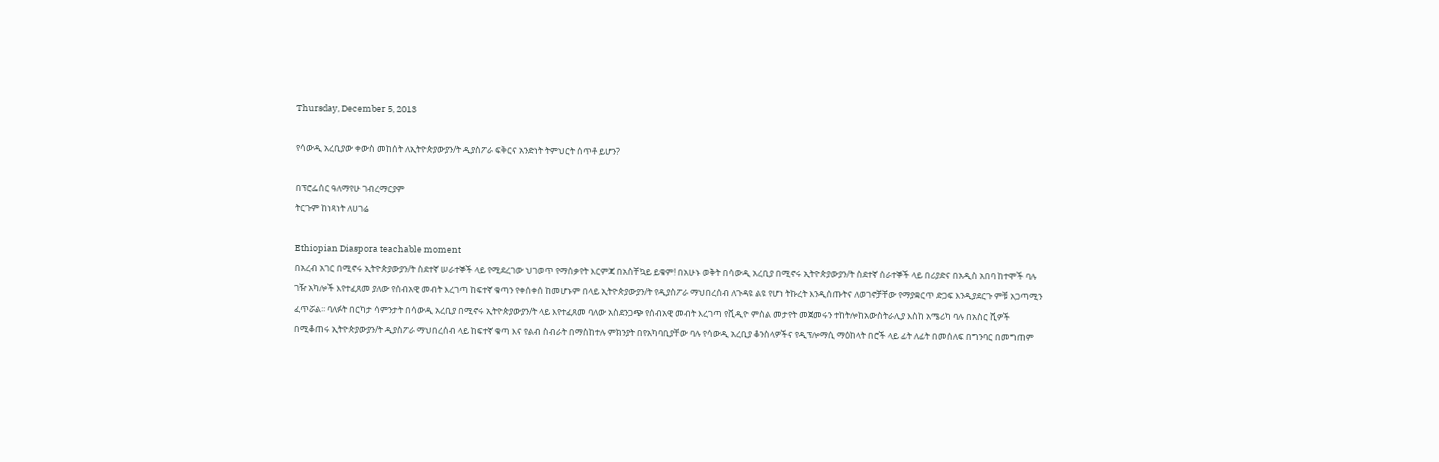Thursday, December 5, 2013

የሳውዲ አረቢያው ቀውስ መከሰት ለኢትዮጵያውያን/ት ዲያስፖራ ፍቅርና አንድነት ትምህርት ሰጥቶ ይሆን?

በፕሮፌሰር ዓለማየሁ ገብረማርያም
ትርጉም ከነጻነት ለሀገሬ

Ethiopian Diaspora teachable moment
በአረብ አገር በሚኖሩ ኢትዮጵያውያን/ት ስደተኛ ሠራተኞች ላይ የሚደረገው ህገወጥ የማሰቃየት እርምጃ በአስቸኳይ ይቁም! በአሁኑ ወቅት በሳውዲ አረቢያ በሚኖሩ ኢትዮጵያውያን/ት ስደተኛ ሰራተኞች ላይ በሪያድና በአዲስ አበባ ከተሞች ባሉ ገዥ አካሎች እየተፈጸመ ያለው የሰብአዊ መብት እረገጣ ከፍተኛ ቁጣን የቀሰቀሰ ከመሆኑም በላይ ኢትዮጵያውያን/ት የዲያስፖራ ማህበረሰብ ለጉዳዩ ልዩ የሆነ ትኩረት እንዲሰጡትና ለወገኖቻቸው የማያቋርጥ ድጋፍ እንዲያደርጉ ምቹ አጋጣሚን ፈጥሯል፡፡ ባለፉት በርካታ ሳምንታት በሳውዲ አረቢያ በሚኖሩ ኢትዮጵያውያን/ት ላይ እየተፈጸመ ባለው አስደንጋጭ የሰብአዊ መብት እረገጣ የቪዲዮ ምስል መታየት መጀመሩን ተከትሎከአውስትራሊያ እስከ አሜሪካ ባሉ በአስር ሺዎች በሚቆጠሩ ኢትዮጵያውያን/ት ዲያስፖራ ማህበረሰብ ላይ ከፍተኛ ቁጣ እና የልብ ስብራት በማስከተሉ ምክንያት በየአካባቢያቸው ባሉ የሳውዲ አረቢያ ቆንስላዎችና የዲፕሎማሲ ማዕከላት በሮች ላይ ፊት ለፊት በመሰለፍ በግንባር በመግጠም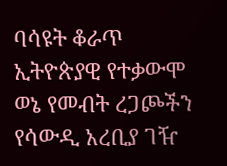ባሳዩት ቆራጥ ኢትዮጵያዊ የተቃውሞ ወኔ የመብት ረጋጮችን የሳውዲ አረቢያ ገዥ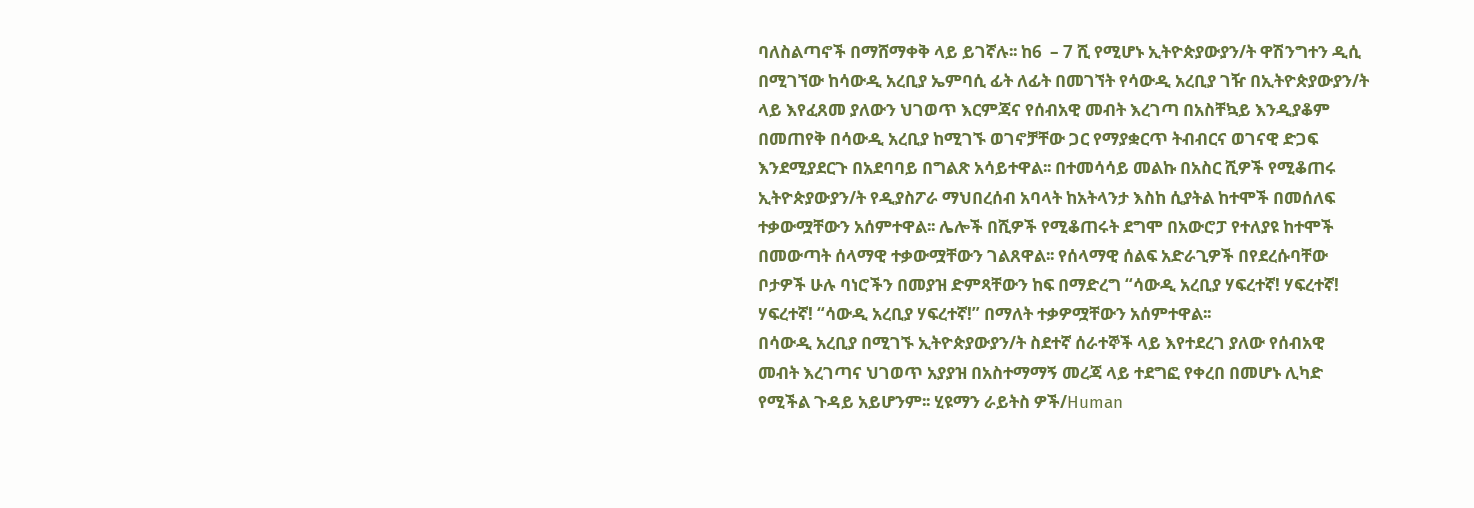ባለስልጣኖች በማሸማቀቅ ላይ ይገኛሉ፡፡ ከ6  – 7 ሺ የሚሆኑ ኢትዮጵያውያን/ት ዋሽንግተን ዲሲ በሚገኘው ከሳውዲ አረቢያ ኤምባሲ ፊት ለፊት በመገኘት የሳውዲ አረቢያ ገዥ በኢትዮጵያውያን/ት ላይ እየፈጸመ ያለውን ህገወጥ እርምጃና የሰብአዊ መብት እረገጣ በአስቸኳይ እንዲያቆም በመጠየቅ በሳውዲ አረቢያ ከሚገኙ ወገኖቻቸው ጋር የማያቋርጥ ትብብርና ወገናዊ ድጋፍ እንደሚያደርጉ በአደባባይ በግልጽ አሳይተዋል፡፡ በተመሳሳይ መልኩ በአስር ሺዎች የሚቆጠሩ ኢትዮጵያውያን/ት የዲያስፖራ ማህበረሰብ አባላት ከአትላንታ እስከ ሲያትል ከተሞች በመሰለፍ ተቃውሟቸውን አሰምተዋል፡፡ ሌሎች በሺዎች የሚቆጠሩት ደግሞ በአውሮፓ የተለያዩ ከተሞች በመውጣት ሰላማዊ ተቃውሟቸውን ገልጸዋል፡፡ የሰላማዊ ሰልፍ አድራጊዎች በየደረሱባቸው ቦታዎች ሁሉ ባነሮችን በመያዝ ድምጻቸውን ከፍ በማድረግ “ሳውዲ አረቢያ ሃፍረተኛ! ሃፍረተኛ! ሃፍረተኛ! “ሳውዲ አረቢያ ሃፍረተኛ!” በማለት ተቃዎሟቸውን አሰምተዋል፡፡
በሳውዲ አረቢያ በሚገኙ ኢትዮጵያውያን/ት ስደተኛ ሰራተኞች ላይ እየተደረገ ያለው የሰብአዊ መብት እረገጣና ህገወጥ አያያዝ በአስተማማኝ መረጃ ላይ ተደግፎ የቀረበ በመሆኑ ሊካድ የሚችል ጉዳይ አይሆንም፡፡ ሂዩማን ራይትስ ዎች/Human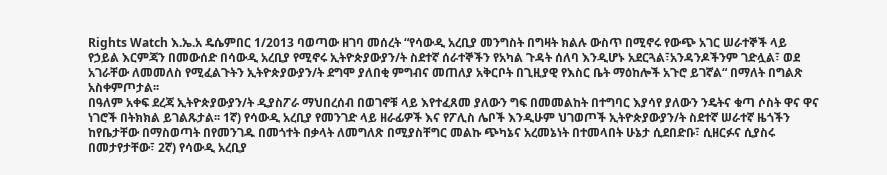Rights Watch እ.ኤ.አ ዴሴምበር 1/2013 ባወጣው ዘገባ መሰረት “የሳውዲ አረቢያ መንግስት በግዛት ክልሉ ውስጥ በሚኖሩ የውጭ አገር ሠራተኞች ላይ የኃይል እርምጃን በመውሰድ በሳውዲ አረቢያ የሚኖሩ ኢትዮጵያውያን/ት ስደተኛ ሰራተኞችን የአካል ጉዳት ሰለባ እንዲሆኑ አደርጓል፣አንዳንዶችንም ገድሏል፣ ወደ አገራቸው ለመመለስ የሚፈልጉትን ኢትዮጵያውያን/ት ደግሞ ያለበቂ ምግብና መጠለያ አቅርቦት በጊዚያዊ የእስር ቤት ማዕከሎች አጉሮ ይገኛል“ በማለት በግልጽ አስቀምጦታል፡፡
በዓለም አቀፍ ደረጃ ኢትዮጵያውያን/ት ዲያስፖራ ማህበረሰብ በወገኖቹ ላይ እየተፈጸመ ያለውን ግፍ በመመልከት በተግባር እያሳየ ያለውን ንዴትና ቁጣ ሶስት ዋና ዋና ነገሮች በትክክል ይገልጹታል፡፡ 1ኛ) የሳውዲ አረቢያ የመንገድ ላይ ዘራፊዎች እና የፖሊስ ሌቦች እንዲሁም ህገወጦች ኢትዮጵያውያን/ት ስደተኛ ሠራተኛ ዜጎችን ከየቤታቸው በማስወጣት በየመንገዱ በመጎተት በቃላት ለመግለጽ በሚያስቸግር መልኩ ጭካኔና አረመኔነት በተመላበት ሁኔታ ሲደበድቡ፣ ሲዘርፉና ሲያስሩ በመታየታቸው፣ 2ኛ) የሳውዲ አረቢያ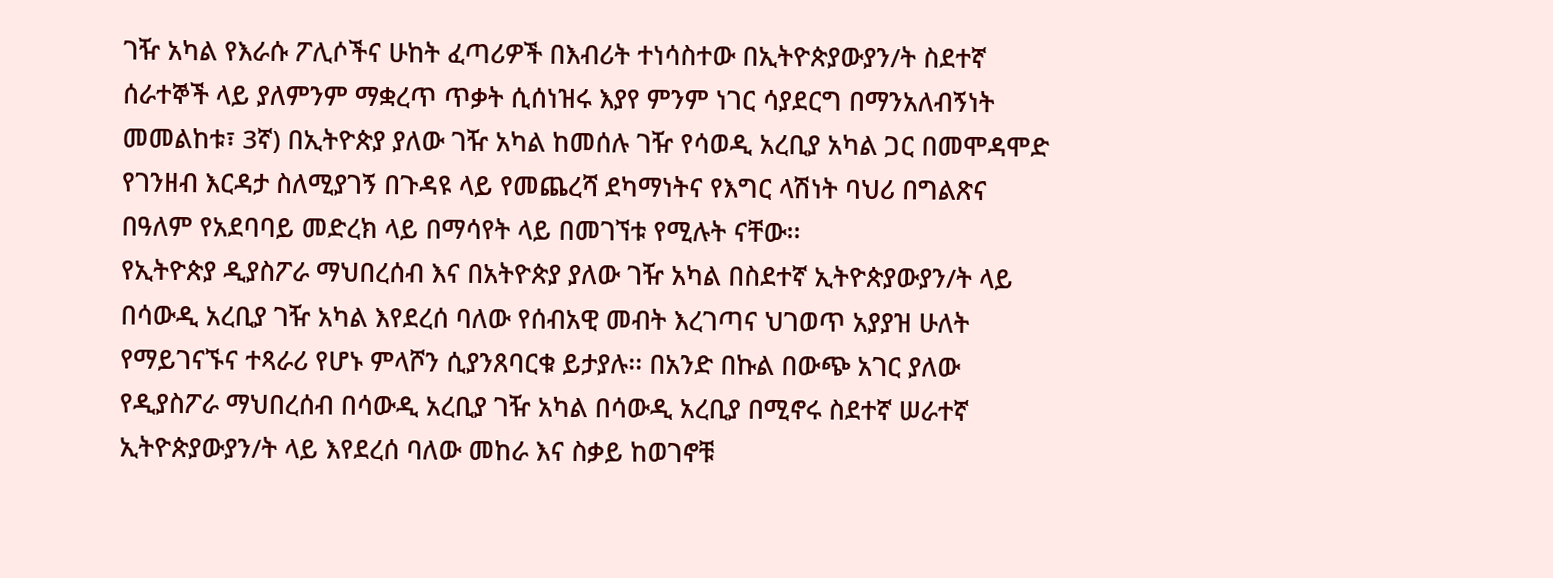ገዥ አካል የእራሱ ፖሊሶችና ሁከት ፈጣሪዎች በእብሪት ተነሳስተው በኢትዮጵያውያን/ት ስደተኛ ሰራተኞች ላይ ያለምንም ማቋረጥ ጥቃት ሲሰነዝሩ እያየ ምንም ነገር ሳያደርግ በማንአለብኝነት መመልከቱ፣ 3ኛ) በኢትዮጵያ ያለው ገዥ አካል ከመሰሉ ገዥ የሳወዲ አረቢያ አካል ጋር በመሞዳሞድ የገንዘብ እርዳታ ስለሚያገኝ በጉዳዩ ላይ የመጨረሻ ደካማነትና የእግር ላሽነት ባህሪ በግልጽና በዓለም የአደባባይ መድረክ ላይ በማሳየት ላይ በመገኘቱ የሚሉት ናቸው፡፡
የኢትዮጵያ ዲያስፖራ ማህበረሰብ እና በአትዮጵያ ያለው ገዥ አካል በስደተኛ ኢትዮጵያውያን/ት ላይ በሳውዲ አረቢያ ገዥ አካል እየደረሰ ባለው የሰብአዊ መብት እረገጣና ህገወጥ አያያዝ ሁለት የማይገናኙና ተጻራሪ የሆኑ ምላሾን ሲያንጸባርቁ ይታያሉ፡፡ በአንድ በኩል በውጭ አገር ያለው የዲያስፖራ ማህበረሰብ በሳውዲ አረቢያ ገዥ አካል በሳውዲ አረቢያ በሚኖሩ ስደተኛ ሠራተኛ ኢትዮጵያውያን/ት ላይ እየደረሰ ባለው መከራ እና ስቃይ ከወገኖቹ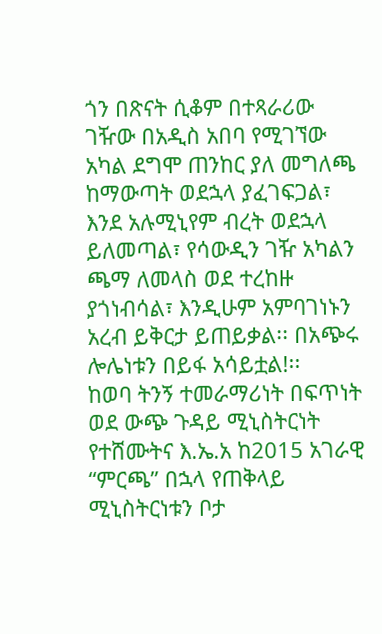ጎን በጽናት ሲቆም በተጻራሪው ገዥው በአዲስ አበባ የሚገኘው አካል ደግሞ ጠንከር ያለ መግለጫ ከማውጣት ወደኋላ ያፈገፍጋል፣ እንደ አሉሚኒየም ብረት ወደኋላ ይለመጣል፣ የሳውዲን ገዥ አካልን ጫማ ለመላስ ወደ ተረከዙ ያጎነብሳል፣ እንዲሁም አምባገነኑን አረብ ይቅርታ ይጠይቃል፡፡ በአጭሩ ሎሌነቱን በይፋ አሳይቷል!፡፡
ከወባ ትንኝ ተመራማሪነት በፍጥነት ወደ ውጭ ጉዳይ ሚኒስትርነት የተሸሙትና እ.ኤ.አ ከ2015 አገራዊ “ምርጫ” በኋላ የጠቅላይ ሚኒስትርነቱን ቦታ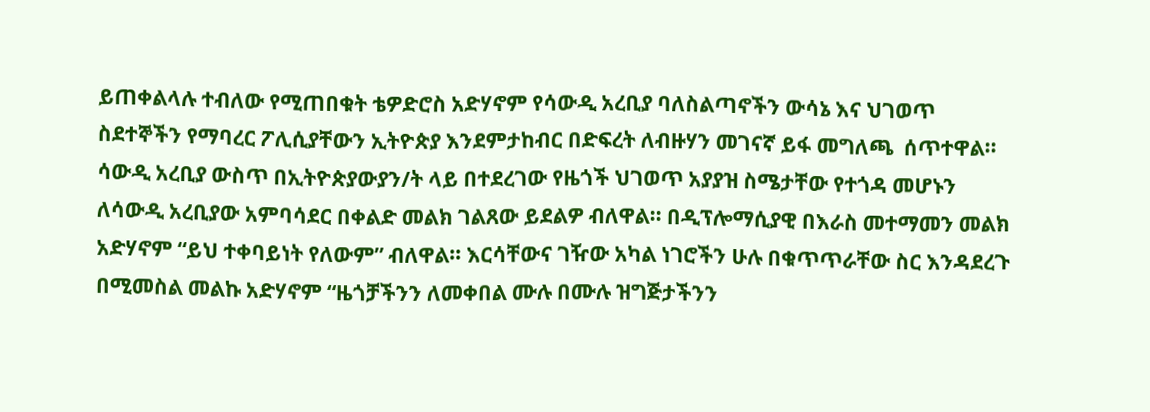ይጠቀልላሉ ተብለው የሚጠበቁት ቴዎድሮስ አድሃኖም የሳውዲ አረቢያ ባለስልጣኖችን ውሳኔ እና ህገወጥ ስደተኞችን የማባረር ፖሊሲያቸውን ኢትዮጵያ እንደምታከብር በድፍረት ለብዙሃን መገናኛ ይፋ መግለጫ  ሰጥተዋል፡፡ ሳውዲ አረቢያ ውስጥ በኢትዮጵያውያን/ት ላይ በተደረገው የዜጎች ህገወጥ አያያዝ ስሜታቸው የተጎዳ መሆኑን ለሳውዲ አረቢያው አምባሳደር በቀልድ መልክ ገልጸው ይደልዎ ብለዋል፡፡ በዲፕሎማሲያዊ በእራስ መተማመን መልክ አድሃኖም “ይህ ተቀባይነት የለውም” ብለዋል፡፡ እርሳቸውና ገዥው አካል ነገሮችን ሁሉ በቁጥጥራቸው ስር እንዳደረጉ በሚመስል መልኩ አድሃኖም “ዜጎቻችንን ለመቀበል ሙሉ በሙሉ ዝግጅታችንን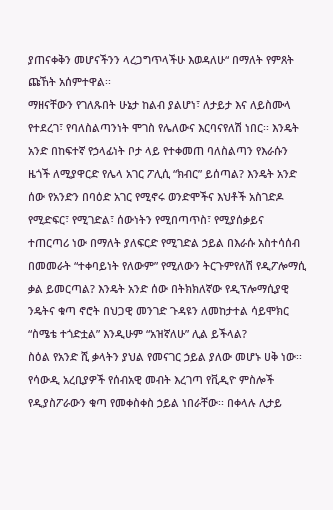ያጠናቀቅን መሆናችንን ላረጋግጥላችሁ እወዳለሁ“ በማለት የምጸት ጩኸት አሰምተዋል፡፡
ማዘናቸውን የገለጹበት ሁኔታ ከልብ ያልሆነ፣ ለታይታ እና ለይስሙላ የተደረገ፣ የባለስልጣንነት ሞገስ የሌለውና እርባናየለሽ ነበር፡፡ እንዴት አንድ በከፍተኛ የኃላፊነት ቦታ ላይ የተቀመጠ ባለስልጣን የእራሱን ዜጎች ለሚያዋርድ የሌላ አገር ፖሊሲ “ክብር” ይሰጣል? እንዴት አንድ ሰው የአንድን በባዕድ አገር የሚኖሩ ወንድሞችና እህቶች አስገድዶ የሚድፍር፣ የሚገድል፣ ሰውነትን የሚበጣጥስ፣ የሚያሰቃይና ተጠርጣሪ ነው በማለት ያለፍርድ የሚገድል ኃይል በእራሱ አስተሳሰብ በመመራት “ተቀባይነት የለውም” የሚለውን ትርጉምየለሽ የዲፖሎማሲ ቃል ይመርጣል? እንዴት አንድ ሰው በትክክለኛው የዲፕሎማሲያዊ ንዴትና ቁጣ ኖሮት በህጋዊ መንገድ ጉዳዩን ለመከታተል ሳይሞክር “ስሜቴ ተጎድቷል” እንዲሁም “አዝኛለሁ” ሊል ይችላል?
ስዕል የአንድ ሺ ቃላትን ያህል የመናገር ኃይል ያለው መሆኑ ሀቅ ነው፡፡ የሳውዲ አረቢያዎች የሰብአዊ መብት እረገጣ የቪዲዮ ምስሎች የዲያስፖራውን ቁጣ የመቀስቀስ ኃይል ነበራቸው፡፡ በቀላሉ ሊታይ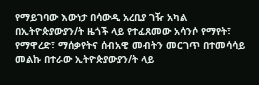የማይገባው እውነታ በሳውዲ አረቢያ ገዥ አካል በኢትዮጵያውያን/ት ዜጎች ላይ የተፈጸመው አሳንሶ የማየት፣ የማዋረድ፣ ማሰቃየትና ሰብአዊ መብትን መርገጥ በተመሳሳይ መልኩ በተራው ኢትዮጵያውያን/ት ላይ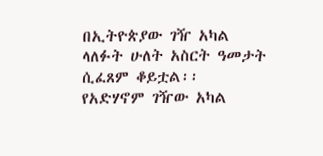በኢትዮጵያው ገዥ አካል ላለፉት ሁለት አስርት ዓመታት ሲፈጸም ቆይቷል፡፡ የአድሃኖም ገዥው አካል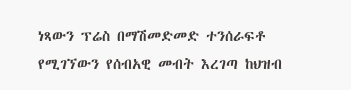ነጻውን ፕሬስ በማሽመድመድ ተንሰራፍቶ የሚገኘውን የሰብአዊ መብት እረገጣ ከህዝብ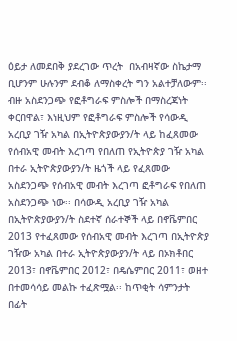ዕይታ ለመደበቅ ያደረገው ጥረት  በአብዛኛው ስኬታማ ቢሆንም ሁሉንም ደብቆ ለማስቀረት ግን አልተቻለውም፡፡
ብዙ አስደንጋጭ የፎቶግራፍ ምስሎች በማስረጃነት ቀርበዋል፣ እነዚህም የፎቶግራፍ ምስሎች የሳውዲ አረቢያ ገዥ አካል በኢትዮጵያውያን/ት ላይ ከፈጸመው የሰብአዊ መብት እረገጣ የበለጠ የኢትዮጵያ ገዥ አካል በተራ ኢትዮጵያውያን/ት ዜጎች ላይ የፈጸመው አስደንጋጭ የሰብአዊ መብት እረገጣ ፎቶግራፍ የበለጠ አስደንጋጭ ነው፡፡ በሳውዲ አረቢያ ገዥ አካል በኢትዮጵያውያን/ት ስደተኛ ሰራተኞች ላይ በኖቬምበር 2013 የተፈጸመው የሰብአዊ መብት እረገጣ በኢትዮጵያ ገዥው አካል በተራ ኢትዮጵያውያን/ት ላይ በኦክቶበር 2013፣ በኖቬምበር 2012፣ በዴሴምበር 2011፣ ወዘተ በተመሳሳይ መልኩ ተፈጽሟል፡፡ ከጥቂት ሳምንታት በፊት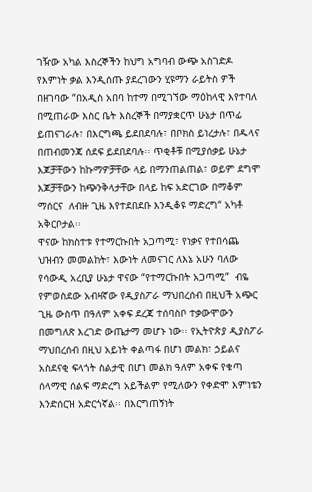ገዥው አካል እስረኞችን ከህግ አግባብ ውጭ አስገድዶ የእምነት ቃል እንዲሰጡ ያደረገውን ሂዩማን ራይትስ ዎች በዘገባው “በአዲስ አበባ ከተማ በሚገኘው ማዕከላዊ እየተባለ በሚጠራው እስር ቤት እስረኞች በማያቋርጥ ሁኔታ በጥፊ ይጠናገራሉ፣ በእርግጫ ይደበደባሉ፣ በቦክስ ይነረታሉ፣ በዱላና በጠብመንጃ ሰደፍ ይደበደባሉ፡፡ ጥቂቶቹ በሚያሰቃይ ሁኔታ እጆቻቸውን ከኩማዎቻቸው ላይ በማንጠልጠል፣ ወይም ደግሞ እጆቻቸውን ከጭንቅላታቸው በላይ ከፍ አድርገው በማቆም ማሰርና  ለብዙ ጊዜ እየተደበደቡ እንዲቆዩ ማድረግ“ አካቶ አቅርቦታል፡፡
ዋናው ከክስተቱ የተማርኩበት አጋጣሚ፣ የነቃና የተበሳጨ ህዝብን መመልከት፣ እውነት ለመናገር ለእኔ አሁን ባለው የሳውዲ አረቢያ ሁኔታ ዋናው “የተማርኩበት አጋጣሚ”  ብዬ የምወስደው አብዛኛው የዲያስፖራ ማህበረሰብ በዚህች አጭር ጊዜ ውስጥ በዓለም አቀፍ ደረጃ ተሰባስቦ ተቃውሞውን በመግለጽ እረገድ ውጤታማ መሆኑ ነው፡፡ የኢትዮጵያ ዲያስፖራ ማህበረሰብ በዚህ አይነት ቀልጣፋ በሆነ መልክ፣ ኃይልና አስደናቂ ፍላጎት ስልታዊ በሆነ መልክ ዓለም አቀፍ የቁጣ ሰላማዊ ሰልፍ ማድረግ አይችልም የሚለውን የቀድሞ እምነቴን እንድሰርዝ አድርጎኛል፡፡ በእርግጠኝነት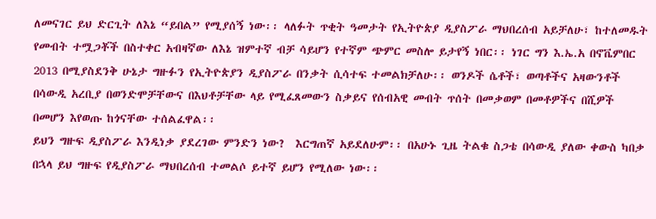ለመናገር ይህ ድርጊት ለእኔ “ይበል” የሚያሰኝ ነው፡፡ ላለፉት ጥቂት ዓመታት የኢትዮጵያ ዲያስፖራ ማህበረሰብ አይቻለሁ፣ ከተለመዱት የመብት ተሟጋቾች በስተቀር አብዛኛው ለእኔ ዝምተኛ ብቻ ሳይሆን የተኛም ጭምር መስሎ ይታየኝ ነበር፡፡ ነገር ግን እ.ኤ.አ በኖቬምበር 2013 በሚያስደንቅ ሁኔታ ግዙፉን የኢትዮጵያን ዲያስፖራ በንቃት ሲሳተፍ ተመልክቻለሁ፡፡ ወንዶች ሴቶች፣ ወጣቶችና አዛውንቶች በሳውዲ አረቢያ በወንድሞቻቸውና በእህቶቻቸው ላይ የሚፈጸመውን ስቃይና የሰብአዊ መብት ጥሰት በመቃወም በመቶዎችና በሺዎች በመሆን እየወጡ ከጎናቸው ተሰልፈዋል፡፡
ይህን ግዙፍ ዲያስፖራ እንዲነቃ ያደረገው ምንድን ነው?  እርግጠኛ አይደለሁም፡፡ በአሁኑ ጊዜ ትልቁ ስጋቴ በሳውዲ ያለው ቀውስ ካበቃ በኋላ ይህ ግዙፍ የዲያስፖራ ማህበረሰብ ተመልሶ ይተኛ ይሆን የሚለው ነው፡፡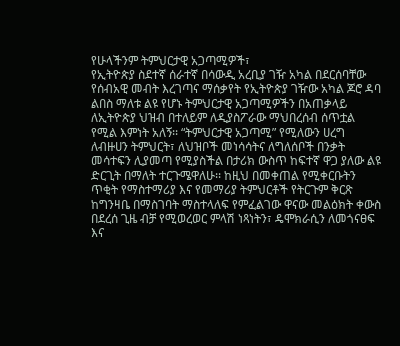የሁላችንም ትምህርታዊ አጋጣሚዎች፣
የኢትዮጵያ ስደተኛ ሰራተኛ በሳውዲ አረቢያ ገዥ አካል በደርሰባቸው የሰብአዊ መብት እረገጣና ማሰቃየት የኢትዮጵያ ገዥው አካል ጆሮ ዳባ ልበስ ማለቱ ልዩ የሆኑ ትምህርታዊ አጋጣሚዎችን በአጠቃላይ ለኢትዮጵያ ህዝብ በተለይም ለዲያስፖራው ማህበረሰብ ሰጥቷል የሚል እምነት አለኝ፡፡ “ትምህርታዊ አጋጣሚ” የሚለውን ሀረግ ለብዙሀን ትምህርት፣ ለህዝቦች መነሳሳትና ለግለሰቦች በንቃት መሳተፍን ሊያመጣ የሚያስችል በታሪክ ውስጥ ከፍተኛ ዋጋ ያለው ልዩ ድርጊት በማለት ተርጉሜዋለሁ፡፡ ከዚህ በመቀጠል የሚቀርቡትን ጥቂት የማስተማሪያ እና የመማሪያ ትምህርቶች የትርጉም ቅርጽ ከግንዛቤ በማስገባት ማስተላለፍ የምፈልገው ዋናው መልዕክት ቀውስ በደረሰ ጊዜ ብቻ የሚወረወር ምላሽ ነጻነትን፣ ዴሞክራሲን ለመጎናፀፍ እና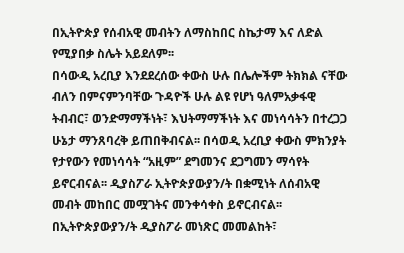በኢትዮጵያ የሰብአዊ መብትን ለማስከበር ስኬታማ እና ለድል የሚያበቃ ስሌት አይደለም፡፡
በሳውዲ አረቢያ እንደደረሰው ቀውስ ሁሉ በሌሎችም ትክክል ናቸው ብለን በምናምንባቸው ጉዳዮች ሁሉ ልዩ የሆነ ዓለምአቃፋዊ ትብብር፣ ወንድማማችነት፣ እህትማማችነት እና መነሳሳትን በተረጋጋ ሁኔታ ማንጸባረቅ ይጠበቅብናል፡፡ በሳወዲ አረቢያ ቀውስ ምክንያት የታየውን የመነሳሳት “አዚም” ደግመንና ደጋግመን ማሳየት ይኖርብናል፡፡ ዲያስፖራ ኢትዮጵያውያን/ት በቋሚነት ለሰብአዊ መብት መከበር መሟገትና መንቀሳቀስ ይኖርብናል፡፡
በኢትዮጵያውያን/ት ዲያስፖራ መነጽር መመልከት፣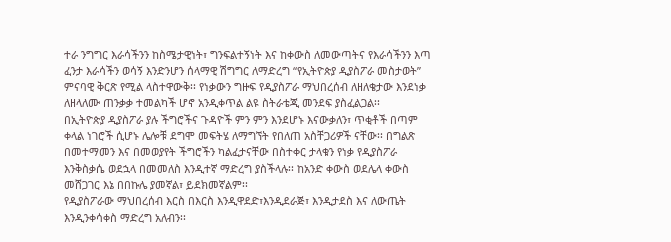ተራ ንግግር እራሳችንን ከስሜታዊነት፣ ግንፍልተኝነት እና ከቀውስ ለመውጣትና የእራሳችንን እጣ ፈንታ እራሳችን ወሳኝ እንድንሆን ሰላማዊ ሽግግር ለማድረግ “የኢትዮጵያ ዲያስፖራ መስታወት” ምናባዊ ቅርጽ የሚል ላስተዋውቅ፡፡ የነቃውን ግዙፍ የዲያስፖራ ማህበረሰብ ለዘለቄታው እንደነቃ ለዘላለሙ ጠንቃቃ ተመልካች ሆኖ አንዲቀጥል ልዩ ስትራቴጂ መንደፍ ያስፈልጋል፡፡
በኢትዮጵያ ዲያስፖራ ያሉ ችግሮችና ጉዳዮች ምን ምን እንደሆኑ እናውቃለን፣ ጥቂቶች በጣም ቀላል ነገሮች ሲሆኑ ሌሎቹ ደግሞ መፍትሄ ለማግኘት የበለጠ አስቸጋሪዎች ናቸው፡፡ በግልጽ  በመተማመን እና በመወያየት ችግሮችን ካልፈታናቸው በስተቀር ታላቁን የነቃ የዲያስፖራ እንቅስቃሴ ወደኋላ በመመለስ እንዲተኛ ማድረግ ያስችላሉ፡፡ ከአንድ ቀውስ ወደሌላ ቀውስ መሸጋገር እኔ በበኩሌ ያመኛል፣ ይደክመኛልም፡፡
የዲያስፖራው ማህበረሰብ እርስ በእርስ እንዲዋደድ፣እንዲደራጅ፣ እንዲታደስ እና ለውጤት እንዲንቀሳቀስ ማድረግ አለብን፡፡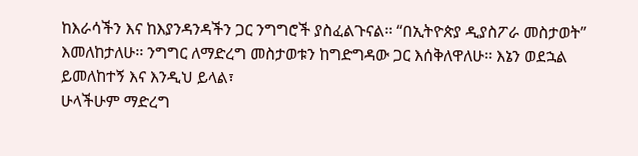ከእራሳችን እና ከእያንዳንዳችን ጋር ንግግሮች ያስፈልጉናል፡፡ “በኢትዮጵያ ዲያስፖራ መስታወት” እመለከታለሁ፡፡ ንግግር ለማድረግ መስታወቱን ከግድግዳው ጋር እሰቅለዋለሁ፡፡ እኔን ወደኋል ይመለከተኝ እና እንዲህ ይላል፣
ሁላችሁም ማድረግ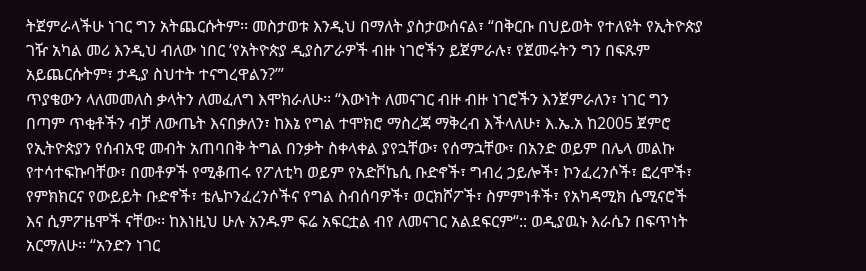ትጀምራላችሁ ነገር ግን አትጨርሱትም፡፡ መስታወቱ እንዲህ በማለት ያስታውሰናል፣ “በቅርቡ በህይወት የተለዩት የኢትዮጵያ ገዥ አካል መሪ እንዲህ ብለው ነበር ’የአትዮጵያ ዲያስፖራዎች ብዙ ነገሮችን ይጀምራሉ፣ የጀመሩትን ግን በፍጹም አይጨርሱትም፣ ታዲያ ስህተት ተናግረዋልን?’”
ጥያቄውን ላለመመለስ ቃላትን ለመፈለግ እሞክራለሁ፡፡ “እውነት ለመናገር ብዙ ብዙ ነገሮችን እንጀምራለን፣ ነገር ግን በጣም ጥቂቶችን ብቻ ለውጤት እናበቃለን፣ ከእኔ የግል ተሞክሮ ማስረጃ ማቅረብ እችላለሁ፣ እ.ኤ.አ ከ2005 ጀምሮ የኢትዮጵያን የሰብአዊ መብት አጠባበቅ ትግል በንቃት ስቀላቀል ያየኋቸው፣ የሰማኋቸው፣ በአንድ ወይም በሌላ መልኩ የተሳተፍኩባቸው፣ በመቶዎች የሚቆጠሩ የፖለቲካ ወይም የአድቮኬሲ ቡድኖች፣ ግብረ ኃይሎች፣ ኮንፈረንሶች፣ ፎረሞች፣ የምክክርና የውይይት ቡድኖች፣ ቴሌኮንፈረንሶችና የግል ስብሰባዎች፣ ወርክሾፖች፣ ስምምነቶች፣ የአካዳሚክ ሴሚናሮች እና ሲምፖዜሞች ናቸው፡፡ ከእነዚህ ሁሉ አንዱም ፍሬ አፍርቷል ብየ ለመናገር አልደፍርም“:: ወዲያዉኑ እራሴን በፍጥነት አርማለሁ፡፡ “አንድን ነገር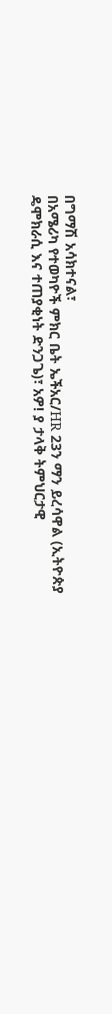በግማሽ አሳክተናል፣
በአሜሪካ የተወካዮች ምክር ቤት ኤችአር/HR 23ን ማን ይረሳዋል (ኢትዮጵያ ዴሞክራሲ እና ተጠያቂነት ድንጋጌ)፣ አዎ! ያ ታላቅ ትምህርታዊ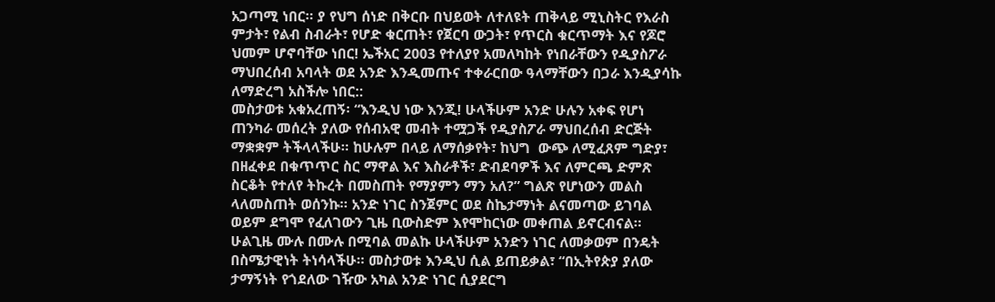አጋጣሚ ነበር፡፡ ያ የህግ ሰነድ በቅርቡ በህይወት ለተለዩት ጠቅላይ ሚኒስትር የእራስ ምታት፣ የልብ ስብራት፣ የሆድ ቁርጠት፣ የጀርባ ውጋት፣ የጥርስ ቁርጥማት እና የጆሮ ህመም ሆኖባቸው ነበር! ኤችአር 2003 የተለያየ አመለካከት የነበራቸውን የዲያስፖራ ማህበረሰብ አባላት ወደ አንድ እንዲመጡና ተቀራርበው ዓላማቸውን በጋራ እንዲያሳኩ ለማድረግ አስችሎ ነበር::
መስታወቱ አቁአረጠኝ፡ “እንዲህ ነው እንጂ! ሁላችሁም አንድ ሁሉን አቀፍ የሆነ ጠንካራ መሰረት ያለው የሰብአዊ መብት ተሟጋች የዲያስፖራ ማህበረሰብ ድርጅት ማቋቋም ትችላላችሁ፡፡ ከሁሉም በላይ ለማሰቃየት፣ ከህግ  ውጭ ለሚፈጸም ግድያ፣ በዘፈቀደ በቁጥጥር ስር ማዋል እና እስራቶች፣ ድብደባዎች እና ለምርጫ ድምጽ ስርቆት የተለየ ትኩረት በመስጠት የማያምን ማን አለ?” ግልጽ የሆነውን መልስ ላለመስጠት ወሰንኩ፡፡ አንድ ነገር ስንጀምር ወደ ስኬታማነት ልናመጣው ይገባል ወይም ደግሞ የፈለገውን ጊዜ ቢውስድም እየሞከርነው መቀጠል ይኖርብናል፡፡
ሁልጊዜ ሙሉ በሙሉ በሚባል መልኩ ሁላችሁም አንድን ነገር ለመቃወም በንዴት በስሜታዊነት ትነሳላችሁ፡፡ መስታወቱ እንዲህ ሲል ይጠይቃል፣ “በኢትየጵያ ያለው ታማኝነት የጎደለው ገዥው አካል አንድ ነገር ሲያደርግ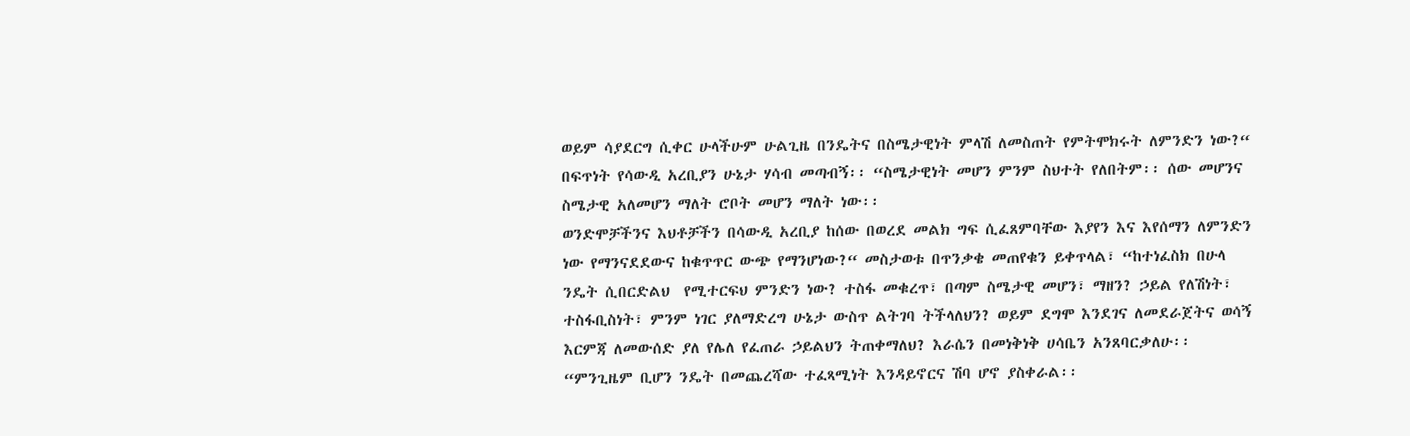ወይም ሳያደርግ ሲቀር ሁላችሁም ሁልጊዜ በንዴትና በስሜታዊነት ምላሽ ለመስጠት የምትሞክሩት ለምንድን ነው?“ በፍጥነት የሳውዲ አረቢያን ሁኔታ ሃሳብ መጣብኝ፡፡ “ስሜታዊነት መሆን ምንም ስህተት የለበትም፡፡ ሰው መሆንና ስሜታዊ አለመሆን ማለት ሮቦት መሆን ማለት ነው፡፡
ወንድሞቻችንና እህቶቻችን በሳውዲ አረቢያ ከሰው በወረደ መልክ ግፍ ሲፈጸምባቸው እያየን እና እየሰማን ለምንድን ነው የማንናደደውና ከቁጥጥር ውጭ የማንሆነው?“ መስታወቱ በጥንቃቄ መጠየቁን ይቀጥላል፣ “ከተነፈስክ በሁላ ንዴት ሲበርድልህ  የሚተርፍህ ምንድን ነው? ተስፋ መቁረጥ፣ በጣም ስሜታዊ መሆን፣ ማዘን? ኃይል የለሽነት፣ ተስፋቢስነት፣ ምንም ነገር ያለማድረግ ሁኔታ ውስጥ ልትገባ ትችላለህን? ወይም ደግሞ እንደገና ለመደራጀትና ወሳኝ እርምጃ ለመውሰድ ያለ የሌለ የፈጠራ ኃይልህን ትጠቀማለህ? እራሴን በመነቅነቅ ሀሳቤን አንጸባርቃለሁ፡፡ “ምንጊዜም ቢሆን ንዴት በመጨረሻው ተፈጻሚነት እንዳይኖርና ሽባ ሆኖ ያስቀራል፡፡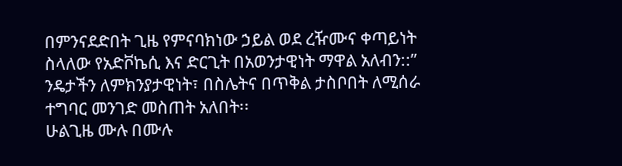በምንናደድበት ጊዜ የምናባክነው ኃይል ወደ ረዥሙና ቀጣይነት ስላለው የአድቮኬሲ እና ድርጊት በአወንታዊነት ማዋል አለብን::” ንዴታችን ለምክንያታዊነት፣ በስሌትና በጥቅል ታስቦበት ለሚሰራ ተግባር መንገድ መስጠት አለበት፡፡
ሁልጊዜ ሙሉ በሙሉ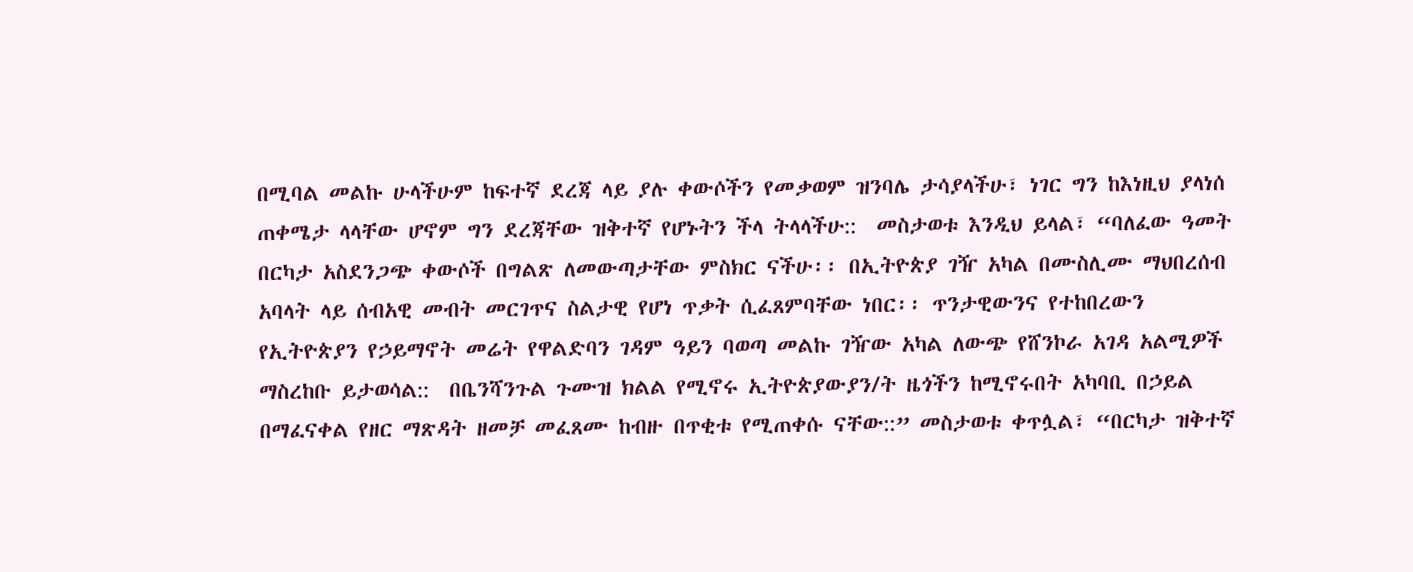በሚባል መልኩ ሁላችሁም ከፍተኛ ደረጃ ላይ ያሉ ቀውሶችን የመቃወም ዝንባሌ ታሳያላችሁ፣ ነገር ግን ከእነዚህ ያላነሰ ጠቀሜታ ላላቸው ሆኖም ግን ደረጃቸው ዝቅተኛ የሆኑትን ችላ ትላላችሁ::  መስታወቱ እንዲህ ይላል፣ “ባለፈው ዓመት በርካታ አስደንጋጭ ቀውሶች በግልጽ ለመውጣታቸው ምስክር ናችሁ፡፡ በኢትዮጵያ ገዥ አካል በሙስሊሙ ማህበረሰብ አባላት ላይ ሰብአዊ መብት መርገጥና ስልታዊ የሆነ ጥቃት ሲፈጸምባቸው ነበር፡፡ ጥንታዊውንና የተከበረውን የኢትዮጵያን የኃይማኖት መሬት የዋልድባን ገዳም ዓይን ባወጣ መልኩ ገዥው አካል ለውጭ የሸንኮራ አገዳ አልሚዎች ማስረከቡ ይታወሳል::  በቤንሻንጉል ጉሙዝ ክልል የሚኖሩ ኢትዮጵያውያን/ት ዜጎችን ከሚኖሩበት አካባቢ በኃይል በማፈናቀል የዘር ማጽዳት ዘመቻ መፈጸሙ ከብዙ በጥቂቱ የሚጠቀሱ ናቸው::” መስታወቱ ቀጥሏል፣ “በርካታ ዝቅተኛ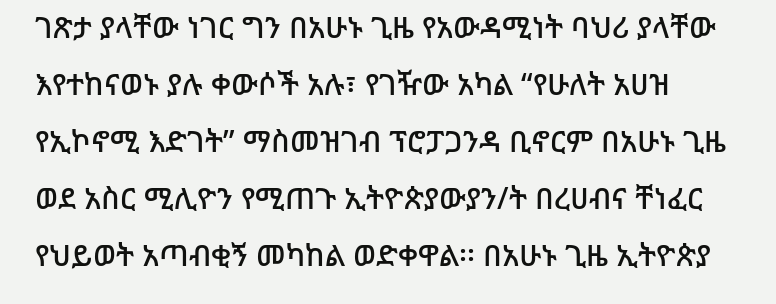ገጽታ ያላቸው ነገር ግን በአሁኑ ጊዜ የአውዳሚነት ባህሪ ያላቸው እየተከናወኑ ያሉ ቀውሶች አሉ፣ የገዥው አካል “የሁለት አሀዝ የኢኮኖሚ እድገት” ማስመዝገብ ፕሮፓጋንዳ ቢኖርም በአሁኑ ጊዜ ወደ አስር ሚሊዮን የሚጠጉ ኢትዮጵያውያን/ት በረሀብና ቸነፈር የህይወት አጣብቂኝ መካከል ወድቀዋል፡፡ በአሁኑ ጊዜ ኢትዮጵያ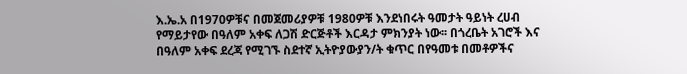እ.ኤ.አ በ1970ዎቹና በመጀመሪያዎቹ 1980ዎቹ እንደነበሩት ዓመታት ዓይነት ረሀብ የማይታየው በዓለም አቀፍ ለጋሽ ድርጅቶች እርዳታ ምክንያት ነው፡፡ በጎረቤት አገሮች እና በዓለም አቀፍ ደረጃ የሚገኙ ስደተኛ ኢትዮያውያን/ት ቁጥር በየዓመቱ በመቶዎችና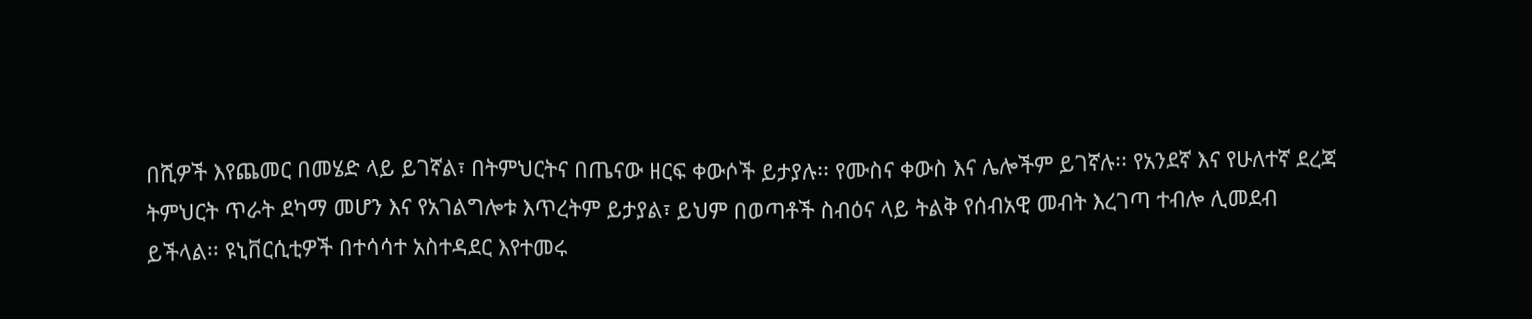በሺዎች እየጨመር በመሄድ ላይ ይገኛል፣ በትምህርትና በጤናው ዘርፍ ቀውሶች ይታያሉ፡፡ የሙስና ቀውስ እና ሌሎችም ይገኛሉ፡፡ የአንደኛ እና የሁለተኛ ደረጃ ትምህርት ጥራት ደካማ መሆን እና የአገልግሎቱ እጥረትም ይታያል፣ ይህም በወጣቶች ስብዕና ላይ ትልቅ የሰብአዊ መብት እረገጣ ተብሎ ሊመደብ  ይችላል፡፡ ዩኒቨርሲቲዎች በተሳሳተ አስተዳደር እየተመሩ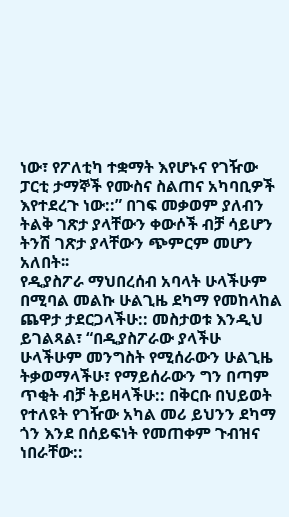ነው፣ የፖለቲካ ተቋማት እየሆኑና የገዥው ፓርቲ ታማኞች የሙስና ስልጠና አካባቢዎች እየተደረጉ ነው::” በገፍ መቃወም ያለብን ትልቅ ገጽታ ያላቸውን ቀውሶች ብቻ ሳይሆን ትንሽ ገጽታ ያላቸውን ጭምርም መሆን አለበት፡፡
የዲያስፖራ ማህበረሰብ አባላት ሁላችሁም በሚባል መልኩ ሁልጊዜ ደካማ የመከላከል ጨዋታ ታደርጋላችሁ:: መስታወቱ እንዲህ ይገልጻል፣ “በዲያስፖራው ያላችሁ ሁላችሁም መንግስት የሚሰራውን ሁልጊዜ ትቃወማላችሁ፣ የማይሰራውን ግን በጣም ጥቂት ብቻ ትይዛላችሁ:: በቅርቡ በህይወት የተለዩት የገዥው አካል መሪ ይህንን ደካማ ጎን እንደ በሰይፍነት የመጠቀም ጉብዝና ነበራቸው::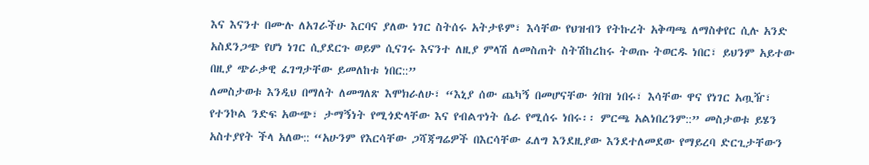እና እናንተ በሙሉ ለአገራችሁ እርባና ያለው ነገር ስትሰሩ አትታዩም፣ እሳቸው የህዝብን የትኩረት አቅጣጫ ለማስቀየር ሲሉ አንድ አስደንጋጭ የሆነ ነገር ሲያደርጉ ወይም ሲናገሩ እናንተ ለዚያ ምላሽ ለመስጠት ስትሽከረከሩ ትወጡ ትወርዱ ነበር፣ ይህንም አይተው  በዚያ ጭራቃዊ ፈገግታቸው ይመለከቱ ነበር::”
ለመስታወቱ እንዲህ በማለት ለመግለጽ እሞክራለሁ፣ “እኒያ ሰው ጨካኝ በመሆናቸው ጎበዝ ነበሩ፣ እሳቸው ዋና የነገር አጧዥ፣ የተንኮል ንድፍ አውጭ፣ ታማኝነት የሚጎድላቸው እና የብልጥነት ሴራ የሚሰሩ ነበሩ፡፡ ምርጫ አልነበረንም::” መስታወቱ ይሄን አስተያየት ችላ አለው:: “አሁንም የእርሳቸው ጋሻጃግሬዎች በእርሳቸው ፈለግ እንደዚያው እንደተለመደው የማይረባ ድርጊታቸውን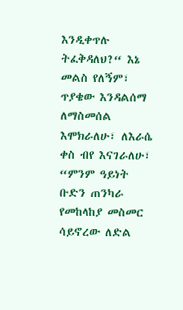እንዲቀጥሉ ትፈቅዳለህ?“ እኔ መልስ የለኝም፣ ጥያቄው እንዳልሰማ ለማስመሰል እሞክራለሁ፣ ለእራሴ ቀስ ብየ እናገራለሁ፣ “ምንም ዓይነት ቡድን ጠንካራ የመከላከያ መስመር ሳይኖረው ለድል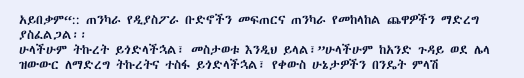አይበቃም“:: ጠንካራ የዲያስፖራ ቡድኖችን መፍጠርና ጠንካራ የመከላከል ጨዋዎችን ማድረግ ያስፈልጋል፡፡
ሁላችሁም ትኩረት ይጎድላችኋል፣ መስታወቱ እንዲህ ይላል፣”ሁላችሁም ከአንድ ጉዳይ ወደ ሌላ ዝውውር ለማድረግ ትኩረትና ተስፋ ይጎድላችኋል፣ የቀውስ ሁኔታዎችን በንዴት ምላሽ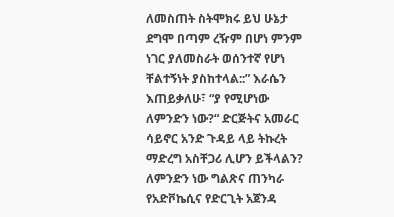ለመስጠት ስትሞክሩ ይህ ሁኔታ ደግሞ በጣም ረዥም በሆነ ምንም ነገር ያለመስራት ወሰንተኛ የሆነ ቸልተኝነት ያስከተላል::” እራሴን እጠይቃለሁ፣ “ያ የሚሆነው ለምንድን ነው?“ ድርጅትና አመራር ሳይኖር አንድ ጉዳይ ላይ ትኩረት ማድረግ አስቸጋሪ ሊሆን ይችላልን? ለምንድን ነው ግልጽና ጠንካራ የአድቮኬሲና የድርጊት አጀንዳ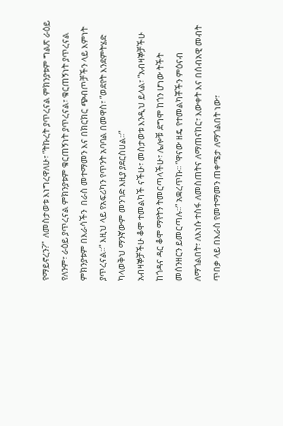የማይኖረን?”  ለመስታወቱ እነግረዋለሁ፣ “ትኩረት ያጥረናል ምክንያቱም ግልጽ ራዕይ የለንም፣ ራዕይ ያጥረናል ምክንያቱም ቁርጠኝነት ያጥረናል፣ ቁርጠኝነት ያጥረናል ምክንያቱም በእራሳችን  በራስ መተማመን እና በክርክር ጭብጦቻችን ላይ እምነት ያጥረናል፡፡“ እዚህ ላይ የአፍሪካን የጥንት አባባል በመዋስ፣ “ወደየት እንደምትሄድ ካላወቅህ ማንኛውም መንገድ እዚያ ያደርስሀል፡፡“
አብዛኞቻችሁ ቆሞ ተመልካች ናችሁ፣ መስታወቱ እንዲህ ይላል፣ “አብዛኞቻችሁ ከጎዳና ዳር ቆሞ ማየትን ትመርጣላችሁ፣ ሌሎቹ ደግሞ ከጎን ሆነው ትችት መሰንዘርን ይመርጣሉ፡፡“ አቋረጥኩ፡፡ “ዋናው ዘዴ የተመልካቾችን ምዕናብ ለማጎልበት፣ ለእነሱ ተስፋ ለመስጠትና ለማጠናከር፣ እውቀት እና በሰብአዊ መብት ጥበቃ ላይ በእራስ የመተማመን ጠቀሜታ ለማጎልበት ነው፣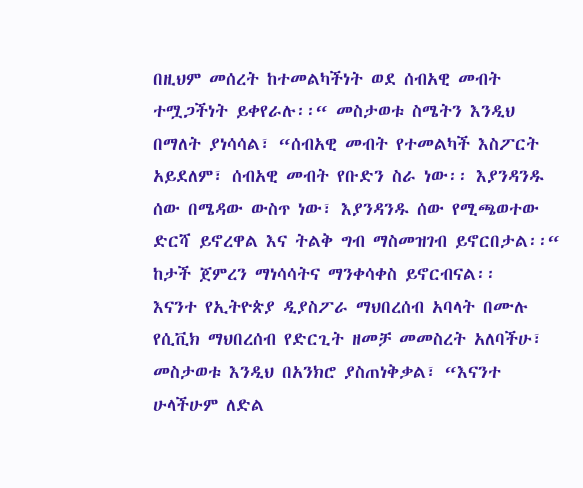በዚህም መሰረት ከተመልካችነት ወደ ሰብአዊ መብት ተሟጋችነት ይቀየራሉ፡፡“ መስታወቱ ስሜትን እንዲህ በማለት ያነሳሳል፣ “ሰብአዊ መብት የተመልካች እስፖርት አይደለም፣ ሰብአዊ መብት የቡድን ስራ ነው፡፡ እያንዳንዱ ሰው በሜዳው ውስጥ ነው፣ እያንዳንዱ ሰው የሚጫወተው ድርሻ ይኖረዋል እና ትልቅ ግብ ማስመዝገብ ይኖርበታል፡፡“ ከታች ጀምረን ማነሳሳትና ማንቀሳቀስ ይኖርብናል፡፡
እናንተ የኢትዮጵያ ዲያስፖራ ማህበረሰብ አባላት በሙሉ የሲቪክ ማህበረሰብ የድርጊት ዘመቻ መመስረት አለባችሁ፣ መስታወቱ እንዲህ በአንክሮ ያስጠነቅቃል፣ “እናንተ ሁላችሁም ለድል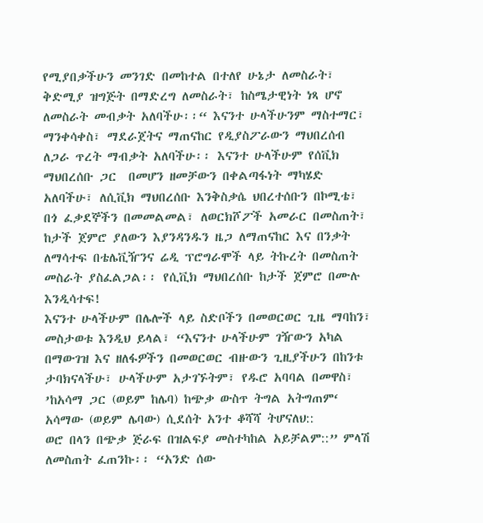የሚያበቃችሁን መንገድ በመከተል በተለየ ሁኔታ ለመስራት፣ ቅድሚያ ዝግጅት በማድረግ ለመስራት፣ ከስሜታዊነት ነጻ ሆኖ ለመስራት መብቃት አለባችሁ፡፡“ እናንተ ሁላችሁንም ማስተማር፣ ማንቀሳቀስ፣ ማደራጀትና ማጠናከር የዲያስፖራውን ማህበረሰብ ለጋራ ጥረት ማብቃት አለባችሁ፡፡ እናንተ ሁላችሁም የሰቪክ ማህበረሰቡ ጋር  በመሆን ዘመቻውን በቀልጣፋነት ማካሄድ አለባችሁ፣ ለሲቪክ ማህበረሰቡ እንቅስቃሴ ህበረተሰቡን በኮሚቴ፣ በጎ ፈቃደኞችን በመመልመል፣ ለወርክሾፖች አመራር በመስጠት፣ ከታች ጀምሮ ያለውን እያንዳንዱን ዜጋ ለማጠናከር እና በንቃት ለማሳተፍ በቴሌቪዥንና ሬዲ ፕሮግራሞች ላይ ትኩረት በመስጠት መስራት ያስፈልጋል፡፡ የሲቪክ ማህበረሰቡ ከታች ጀምሮ በሙሉ እንዲሳተፍ!
እናንተ ሁላችሁም በሌሎች ላይ ስድቦችን በመወርወር ጊዜ ማባከን፣ መስታወቱ እንዲህ ይላል፣ “እናንተ ሁላችሁም ገዥውን አካል በማውገዝ እና ዘለፋዎችን በመወርወር ብዙውን ጊዚያችሁን በከንቱ ታባክናላችሁ፣ ሁላችሁም አታገኙትም፣ የዱሮ አባባል በመዋስ፣ ’ከአሳማ ጋር (ወይም ከሌባ) ከጭቃ ውስጥ ትግል አትግጠም‘ አሳማው (ወይም ሌባው) ሲደሰት አንተ ቆሻሻ ትሆናለህ::
ወሮ በላን በጭቃ ጅራፍ በዝልፍያ መስተካከል አይቻልም::” ምላሽ ለመስጠት ፈጠንኩ፡፡ “አንድ ሰው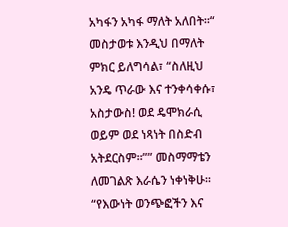አካፋን አካፋ ማለት አለበት፡፡“ መስታወቱ እንዲህ በማለት ምክር ይለግሳል፣ “ስለዚህ አንዴ ጥራው እና ተንቀሳቀሱ፣ አስታውስ! ወደ ዴሞክራሲ ወይም ወደ ነጻነት በስድብ አትደርስም፡፡”” መስማማቴን ለመገልጽ እራሴን ነቀነቅሁ፡፡ “የእውነት ወንጭፎችን እና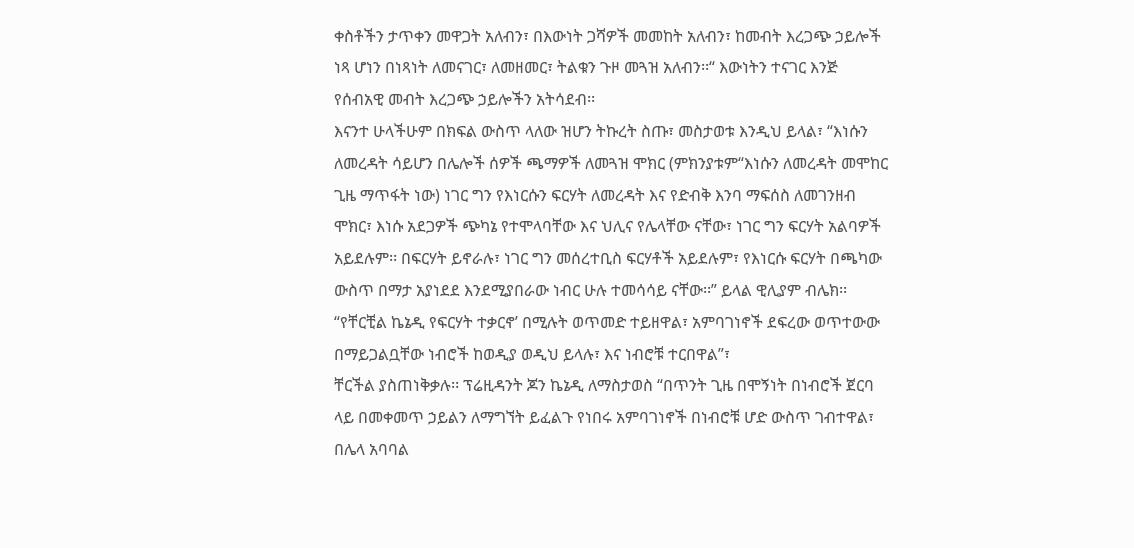ቀስቶችን ታጥቀን መዋጋት አለብን፣ በእውነት ጋሻዎች መመከት አለብን፣ ከመብት እረጋጭ ኃይሎች ነጻ ሆነን በነጻነት ለመናገር፣ ለመዘመር፣ ትልቁን ጉዞ መጓዝ አለብን፡፡“ እውነትን ተናገር እንጅ የሰብአዊ መብት እረጋጭ ኃይሎችን አትሳደብ፡፡
እናንተ ሁላችሁም በክፍል ውስጥ ላለው ዝሆን ትኩረት ስጡ፣ መስታወቱ እንዲህ ይላል፣ “እነሱን ለመረዳት ሳይሆን በሌሎች ሰዎች ጫማዎች ለመጓዝ ሞክር (ምክንያቱም“እነሱን ለመረዳት መሞከር ጊዜ ማጥፋት ነው) ነገር ግን የእነርሱን ፍርሃት ለመረዳት እና የድብቅ እንባ ማፍሰስ ለመገንዘብ ሞክር፣ እነሱ አደጋዎች ጭካኔ የተሞላባቸው እና ህሊና የሌላቸው ናቸው፣ ነገር ግን ፍርሃት አልባዎች አይደሉም፡፡ በፍርሃት ይኖራሉ፣ ነገር ግን መሰረተቢስ ፍርሃቶች አይደሉም፣ የእነርሱ ፍርሃት በጫካው ውስጥ በማታ አያነደደ እንደሚያበራው ነብር ሁሉ ተመሳሳይ ናቸው፡፡” ይላል ዊሊያም ብሌክ፡፡ “የቸርቺል ኬኔዲ የፍርሃት ተቃርኖ’ በሚሉት ወጥመድ ተይዘዋል፣ አምባገነኖች ደፍረው ወጥተውው በማይጋልቧቸው ነብሮች ከወዲያ ወዲህ ይላሉ፣ እና ነብሮቹ ተርበዋል”፣
ቸርችል ያስጠነቅቃሉ፡፡ ፕሬዚዳንት ጆን ኬኔዲ ለማስታወስ “በጥንት ጊዜ በሞኝነት በነብሮች ጀርባ ላይ በመቀመጥ ኃይልን ለማግኘት ይፈልጉ የነበሩ አምባገነኖች በነብሮቹ ሆድ ውስጥ ገብተዋል፣  በሌላ አባባል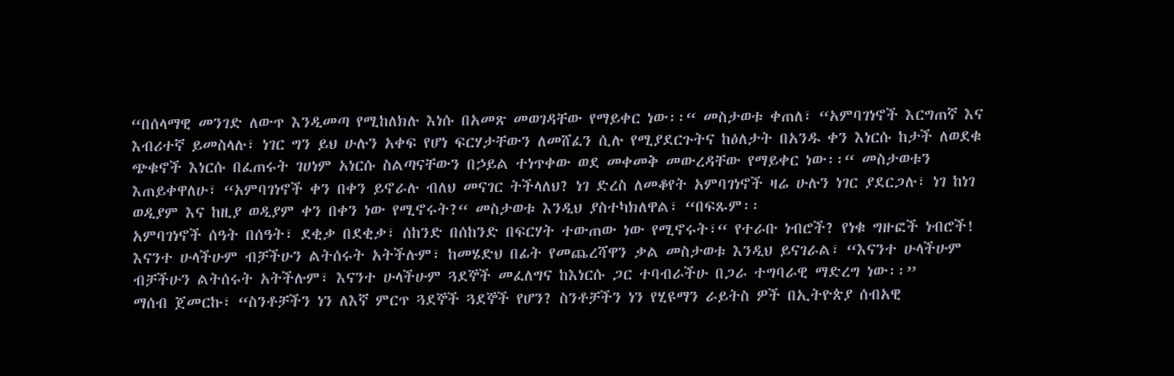“በሰላማዊ መንገድ ለውጥ እንዲመጣ የሚከለክሉ እነሱ በአመጽ መወገዳቸው የማይቀር ነው፡፡“ መስታወቱ ቀጠለ፣ “አምባገነኖች እርግጠኛ እና እብሪተኛ ይመስላሉ፣ ነገር ግን ይህ ሁሉን አቀፍ የሆነ ፍርሃታቸውን ለመሸፈን ሲሉ የሚያደርጉትና ከዕለታት በአንዱ ቀን እነርሱ ከታች ለወደቁ ጭቁኖች እነርሱ በፈጠሩት ገሀነም አነርሱ ስልጣናቸውን በኃይል ተነጥቀው ወደ መቀመቅ መውረዳቸው የማይቀር ነው፡፡“ መስታወቱን እጠይቀዋለሁ፣ “አምባገነኖች ቀን በቀን ይኖራሉ ብለህ መናገር ትችላለህ? ነገ ድረስ ለመቆየት አምባገነኖች ዛሬ ሁሉን ነገር ያደርጋሉ፣ ነገ ከነገ ወዲያም እና ከዚያ ወዲያም ቀን በቀን ነው የሚኖሩት?“ መስታወቱ እንዲህ ያስተካክለዋል፣ “በፍጹም፡፡
አምባገነኖች ሰዓት በሰዓት፣ ደቂቃ በደቂቃ፣ ሰከንድ በሰከንድ በፍርሃት ተውጠው ነው የሚኖሩት፣“ የተራቡ ነብሮች? የነቁ ግዙፎች ነብሮች!  እናንተ ሁላችሁም ብቻችሁን ልትሰሩት አትችሉም፣ ከመሄድህ በፊት የመጨረሻዋን ቃል መስታወቱ እንዲህ ይናገራል፣ “እናንተ ሁላችሁም ብቻችሁን ልትሰሩት አትችሉም፣ እናንተ ሁላችሁም ጓደኞች መፈለግና ከእነርሱ ጋር ተባብራችሁ በጋራ ተግባራዊ ማድረግ ነው፡፡”
ማሰብ ጀመርኩ፣ “ስንቶቻችን ነን ለእኛ ምርጥ ጓደኞች ጓደኞች የሆን? ስንቶቻችን ነን የሂዩማን ራይትስ ዎች በኢትዮጵያ ሰብአዊ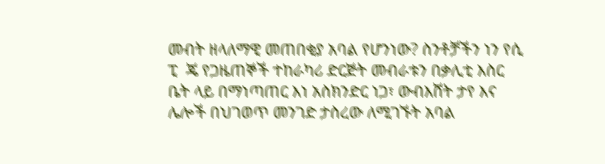መብት ዘላለማዊ መጠበቂያ አባል የሆንነው? ስንቶቻችን ነን የሲ  ፒ  ጄ የጋዜጠኞች ተከራካሪ ድርጅት መብራቱን በቃሊቲ እስር ቤት ላይ በማነጣጠር እነ አስክንድር ነጋ፣ ውብእሸት ታየ እና ሌሎች በህገወጥ መንገድ ታስረው ለሚገኙት አባል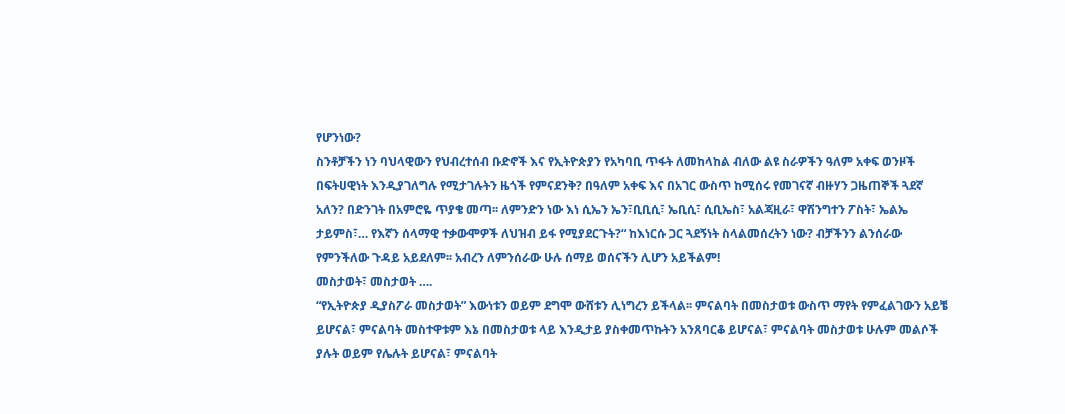የሆንነው?
ስንቶቻችን ነን ባህላዊውን የህብረተሰብ ቡድኖች እና የኢትዮጵያን የአካባቢ ጥፋት ለመከላከል ብለው ልዩ ስራዎችን ዓለም አቀፍ ወንዞች በፍትሀዊነት እንዲያገለግሉ የሚታገሉትን ዜጎች የምናደንቅ? በዓለም አቀፍ እና በአገር ውስጥ ከሚሰሩ የመገናኛ ብዙሃን ጋዜጠኞች ጓደኛ አለን? በድንገት በአምሮዬ ጥያቄ መጣ፡፡ ለምንድን ነው እነ ሲኤን ኤን፣ቢቢሲ፣ ኤቢሲ፣ ሲቢኤስ፣ አልጃዚራ፣ ዋሽንግተን ፖስት፣ ኤልኤ ታይምስ፣… የእኛን ሰላማዊ ተቃውሞዎች ለህዝብ ይፋ የሚያደርጉት?“ ከእነርሱ ጋር ጓደኝነት ስላልመሰረትን ነው? ብቻችንን ልንሰራው የምንችለው ጉዳይ አይደለም፡፡ አብረን ለምንሰራው ሁሉ ሰማይ ወሰናችን ሊሆን አይችልም!
መስታወት፣ መስታወት ….
“የኢትዮጵያ ዲያስፖራ መስታወት” እውነቱን ወይም ደግሞ ውሸቱን ሊነግረን ይችላል፡፡ ምናልባት በመስታወቱ ውስጥ ማየት የምፈልገውን አይቼ ይሆናል፣ ምናልባት መስተዋቱም እኔ በመስታወቱ ላይ እንዲታይ ያስቀመጥኩትን አንጸባርቆ ይሆናል፣ ምናልባት መስታወቱ ሁሉም መልሶች ያሉት ወይም የሌሉት ይሆናል፣ ምናልባት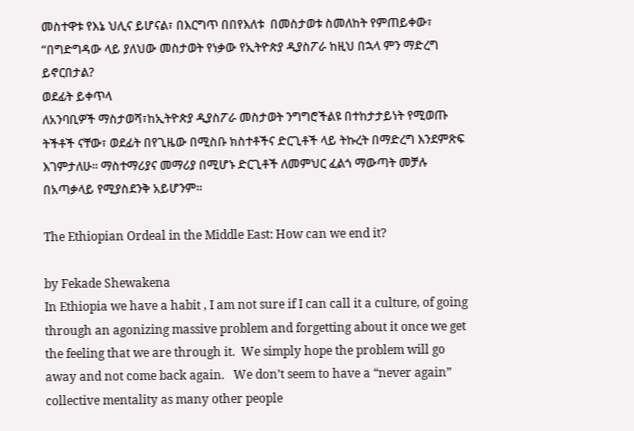መስተዋቱ የእኔ ህሊና ይሆናል፣ በእርግጥ በበየእለቱ  በመስታወቱ ስመለከት የምጠይቀው፣ “በግድግዳው ላይ ያለህው መስታወት የነቃው የኢትዮጵያ ዲያስፖራ ከዚህ በኋላ ምን ማድረግ ይኖርበታል?
ወደፊት ይቀጥላ
ለአንባቢዎች ማስታወሻ፣ከኢትዮጵያ ዲያስፖራ መስታወት ንግግሮችልዩ በተከታታይነት የሚወጡ ትችቶች ናቸው፣ ወደፊት በየጊዜው በሚስቡ ክስተቶችና ድርጊቶች ላይ ትኩረት በማድረግ እንደምጽፍ እገምታለሁ፡፡ ማስተማሪያና መማሪያ በሚሆኑ ድርጊቶች ለመምህር ፈልጎ ማውጣት መቻሉ በአጣቃላይ የሚያስደንቅ አይሆንም፡፡

The Ethiopian Ordeal in the Middle East: How can we end it?

by Fekade Shewakena
In Ethiopia we have a habit , I am not sure if I can call it a culture, of going through an agonizing massive problem and forgetting about it once we get the feeling that we are through it.  We simply hope the problem will go away and not come back again.   We don’t seem to have a “never again” collective mentality as many other people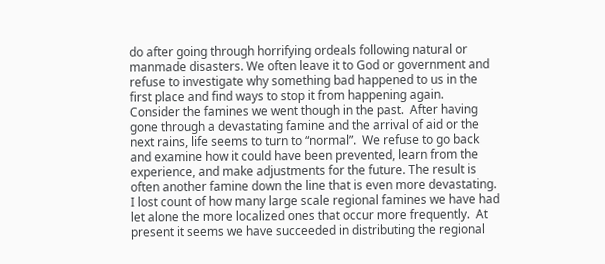do after going through horrifying ordeals following natural or manmade disasters. We often leave it to God or government and refuse to investigate why something bad happened to us in the first place and find ways to stop it from happening again.   Consider the famines we went though in the past.  After having gone through a devastating famine and the arrival of aid or the next rains, life seems to turn to “normal”.  We refuse to go back and examine how it could have been prevented, learn from the experience, and make adjustments for the future. The result is often another famine down the line that is even more devastating. I lost count of how many large scale regional famines we have had let alone the more localized ones that occur more frequently.  At present it seems we have succeeded in distributing the regional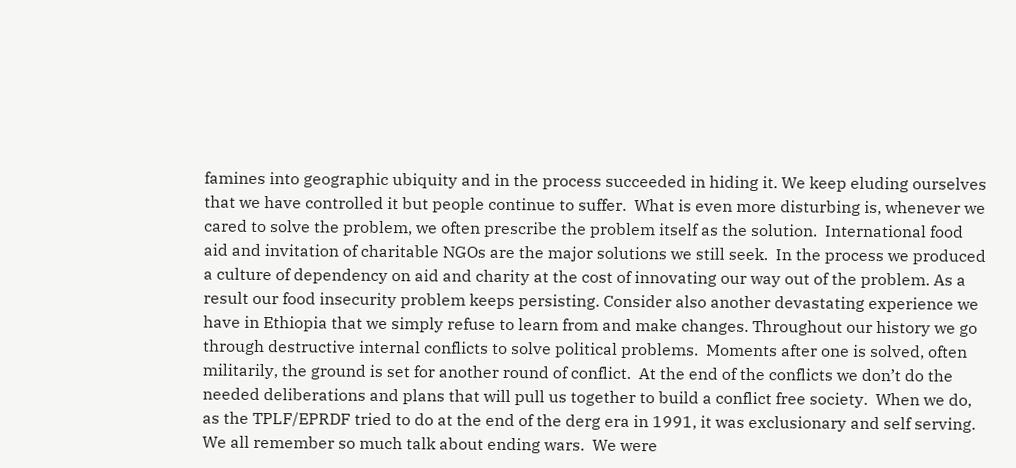famines into geographic ubiquity and in the process succeeded in hiding it. We keep eluding ourselves that we have controlled it but people continue to suffer.  What is even more disturbing is, whenever we cared to solve the problem, we often prescribe the problem itself as the solution.  International food aid and invitation of charitable NGOs are the major solutions we still seek.  In the process we produced a culture of dependency on aid and charity at the cost of innovating our way out of the problem. As a result our food insecurity problem keeps persisting. Consider also another devastating experience we have in Ethiopia that we simply refuse to learn from and make changes. Throughout our history we go through destructive internal conflicts to solve political problems.  Moments after one is solved, often militarily, the ground is set for another round of conflict.  At the end of the conflicts we don’t do the needed deliberations and plans that will pull us together to build a conflict free society.  When we do, as the TPLF/EPRDF tried to do at the end of the derg era in 1991, it was exclusionary and self serving.  We all remember so much talk about ending wars.  We were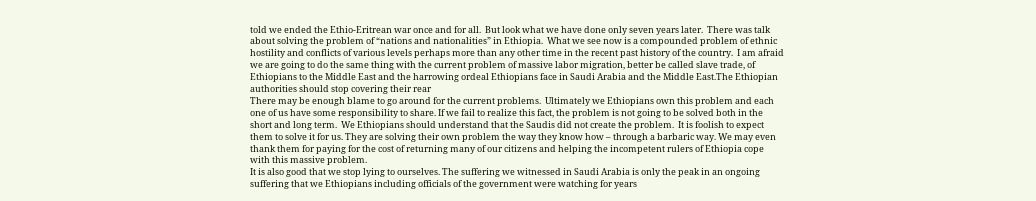told we ended the Ethio-Eritrean war once and for all.  But look what we have done only seven years later.  There was talk about solving the problem of “nations and nationalities” in Ethiopia.  What we see now is a compounded problem of ethnic hostility and conflicts of various levels perhaps more than any other time in the recent past history of the country.  I am afraid we are going to do the same thing with the current problem of massive labor migration, better be called slave trade, of Ethiopians to the Middle East and the harrowing ordeal Ethiopians face in Saudi Arabia and the Middle East.The Ethiopian authorities should stop covering their rear
There may be enough blame to go around for the current problems.  Ultimately we Ethiopians own this problem and each one of us have some responsibility to share. If we fail to realize this fact, the problem is not going to be solved both in the short and long term.  We Ethiopians should understand that the Saudis did not create the problem.  It is foolish to expect them to solve it for us. They are solving their own problem the way they know how – through a barbaric way. We may even thank them for paying for the cost of returning many of our citizens and helping the incompetent rulers of Ethiopia cope with this massive problem.
It is also good that we stop lying to ourselves. The suffering we witnessed in Saudi Arabia is only the peak in an ongoing suffering that we Ethiopians including officials of the government were watching for years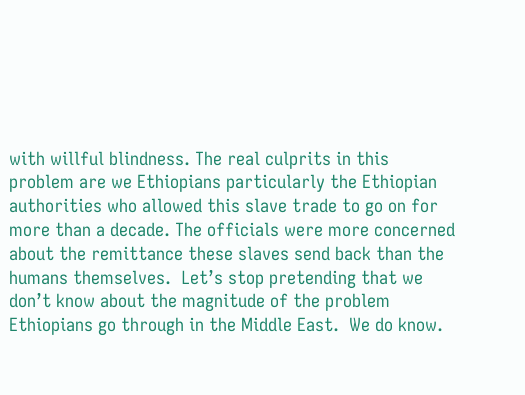with willful blindness. The real culprits in this problem are we Ethiopians particularly the Ethiopian authorities who allowed this slave trade to go on for more than a decade. The officials were more concerned about the remittance these slaves send back than the humans themselves.  Let’s stop pretending that we don’t know about the magnitude of the problem Ethiopians go through in the Middle East.  We do know.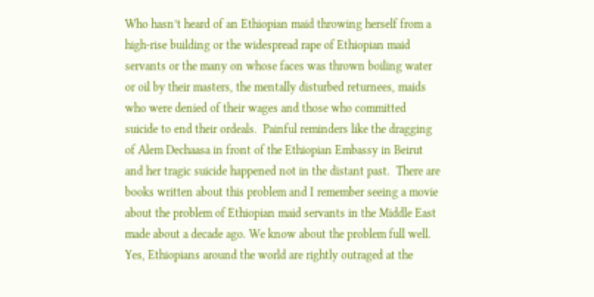Who hasn’t heard of an Ethiopian maid throwing herself from a high-rise building or the widespread rape of Ethiopian maid servants or the many on whose faces was thrown boiling water or oil by their masters, the mentally disturbed returnees, maids who were denied of their wages and those who committed suicide to end their ordeals.  Painful reminders like the dragging of Alem Dechaasa in front of the Ethiopian Embassy in Beirut and her tragic suicide happened not in the distant past.  There are books written about this problem and I remember seeing a movie about the problem of Ethiopian maid servants in the Middle East made about a decade ago. We know about the problem full well.
Yes, Ethiopians around the world are rightly outraged at the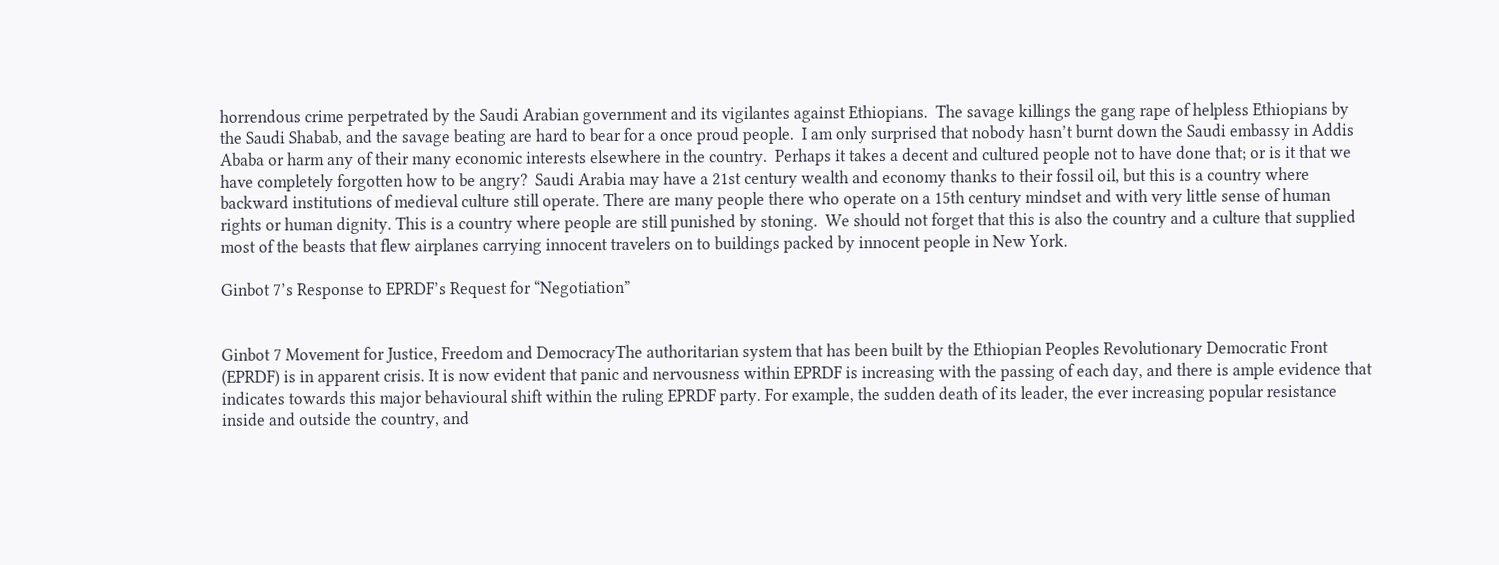horrendous crime perpetrated by the Saudi Arabian government and its vigilantes against Ethiopians.  The savage killings the gang rape of helpless Ethiopians by the Saudi Shabab, and the savage beating are hard to bear for a once proud people.  I am only surprised that nobody hasn’t burnt down the Saudi embassy in Addis Ababa or harm any of their many economic interests elsewhere in the country.  Perhaps it takes a decent and cultured people not to have done that; or is it that we have completely forgotten how to be angry?  Saudi Arabia may have a 21st century wealth and economy thanks to their fossil oil, but this is a country where backward institutions of medieval culture still operate. There are many people there who operate on a 15th century mindset and with very little sense of human rights or human dignity. This is a country where people are still punished by stoning.  We should not forget that this is also the country and a culture that supplied most of the beasts that flew airplanes carrying innocent travelers on to buildings packed by innocent people in New York.

Ginbot 7’s Response to EPRDF’s Request for “Negotiation”


Ginbot 7 Movement for Justice, Freedom and DemocracyThe authoritarian system that has been built by the Ethiopian Peoples Revolutionary Democratic Front (EPRDF) is in apparent crisis. It is now evident that panic and nervousness within EPRDF is increasing with the passing of each day, and there is ample evidence that indicates towards this major behavioural shift within the ruling EPRDF party. For example, the sudden death of its leader, the ever increasing popular resistance inside and outside the country, and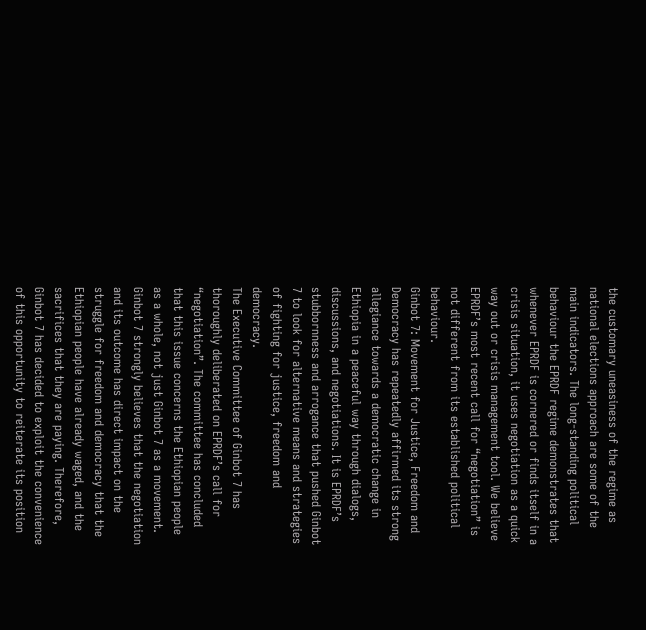the customary uneasiness of the regime as national elections approach are some of the main indicators. The long-standing political behaviour the EPRDF regime demonstrates that whenever EPRDF is cornered or finds itself in a crisis situation, it uses negotiation as a quick way out or crisis management tool. We believe EPRDF’s most recent call for “negotiation” is not different from its established political behaviour.
Ginbot 7: Movement for Justice, Freedom and Democracy has repeatedly affirmed its strong allegiance towards a democratic change in Ethiopia in a peaceful way through dialogs, discussions, and negotiations. It is EPRDF’s stubbornness and arrogance that pushed Ginbot 7 to look for alternative means and strategies of fighting for justice, freedom and democracy.
The Executive Committee of Ginbot 7 has thoroughly deliberated on EPRDF’s call for “negotiation”. The committee has concluded that this issue concerns the Ethiopian people as a whole, not just Ginbot 7 as a movement. Ginbot 7 strongly believes that the negotiation and its outcome has direct impact on the struggle for freedom and democracy that the Ethiopian people have already waged, and the sacrifices that they are paying. Therefore, Ginbot 7 has decided to exploit the convenience of this opportunity to reiterate its position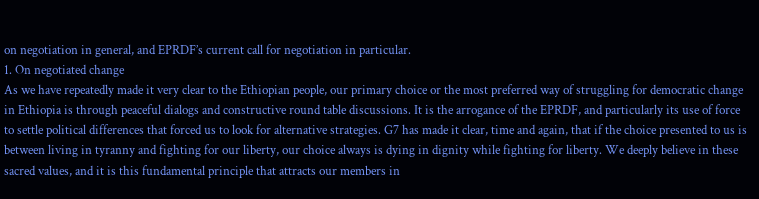on negotiation in general, and EPRDF’s current call for negotiation in particular.
1. On negotiated change
As we have repeatedly made it very clear to the Ethiopian people, our primary choice or the most preferred way of struggling for democratic change in Ethiopia is through peaceful dialogs and constructive round table discussions. It is the arrogance of the EPRDF, and particularly its use of force to settle political differences that forced us to look for alternative strategies. G7 has made it clear, time and again, that if the choice presented to us is between living in tyranny and fighting for our liberty, our choice always is dying in dignity while fighting for liberty. We deeply believe in these sacred values, and it is this fundamental principle that attracts our members in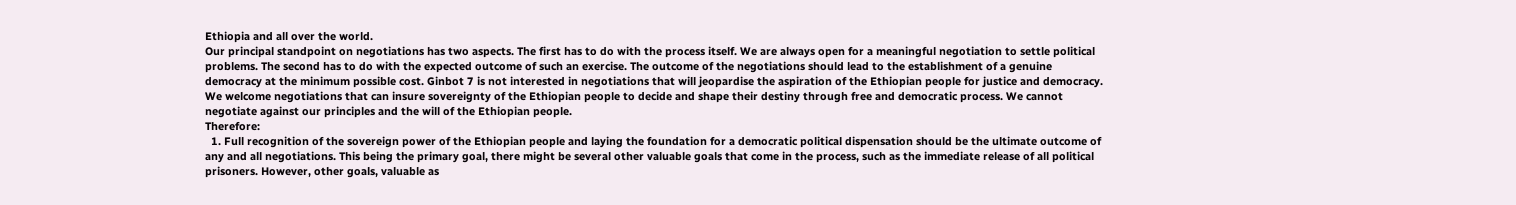Ethiopia and all over the world.
Our principal standpoint on negotiations has two aspects. The first has to do with the process itself. We are always open for a meaningful negotiation to settle political problems. The second has to do with the expected outcome of such an exercise. The outcome of the negotiations should lead to the establishment of a genuine democracy at the minimum possible cost. Ginbot 7 is not interested in negotiations that will jeopardise the aspiration of the Ethiopian people for justice and democracy. We welcome negotiations that can insure sovereignty of the Ethiopian people to decide and shape their destiny through free and democratic process. We cannot negotiate against our principles and the will of the Ethiopian people.
Therefore:
  1. Full recognition of the sovereign power of the Ethiopian people and laying the foundation for a democratic political dispensation should be the ultimate outcome of any and all negotiations. This being the primary goal, there might be several other valuable goals that come in the process, such as the immediate release of all political prisoners. However, other goals, valuable as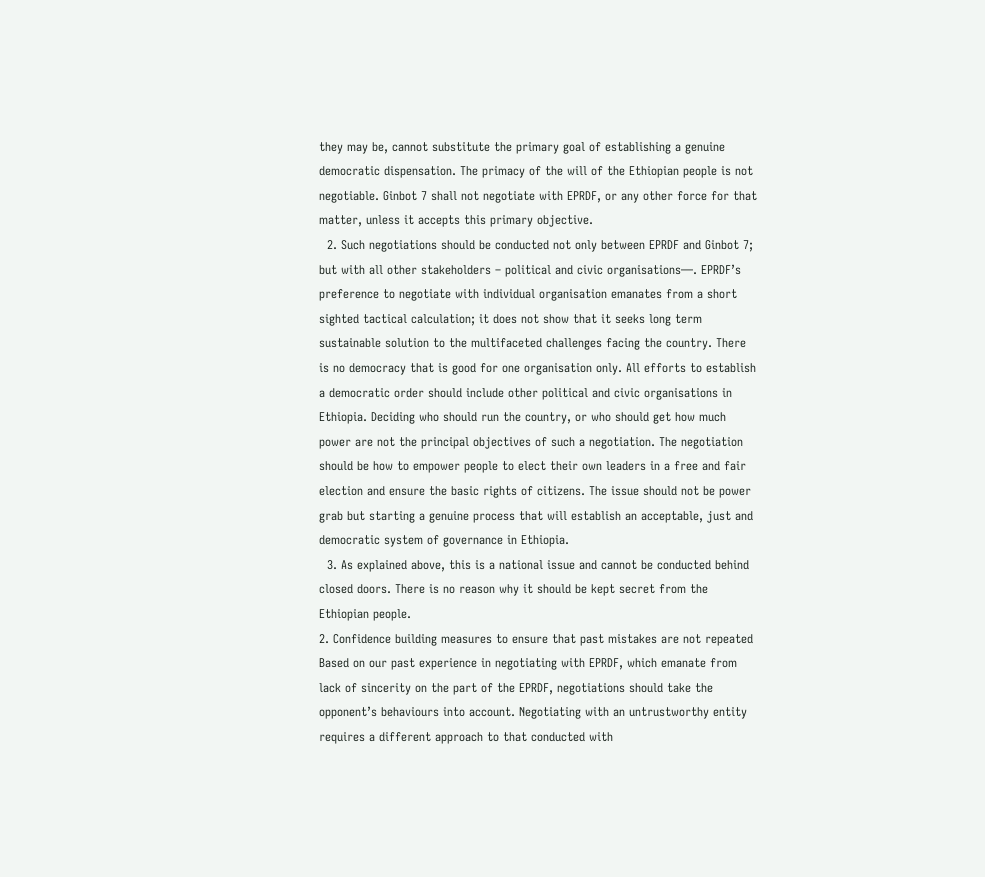they may be, cannot substitute the primary goal of establishing a genuine democratic dispensation. The primacy of the will of the Ethiopian people is not negotiable. Ginbot 7 shall not negotiate with EPRDF, or any other force for that matter, unless it accepts this primary objective.
  2. Such negotiations should be conducted not only between EPRDF and Ginbot 7; but with all other stakeholders – political and civic organisations—. EPRDF’s preference to negotiate with individual organisation emanates from a short sighted tactical calculation; it does not show that it seeks long term sustainable solution to the multifaceted challenges facing the country. There is no democracy that is good for one organisation only. All efforts to establish a democratic order should include other political and civic organisations in Ethiopia. Deciding who should run the country, or who should get how much power are not the principal objectives of such a negotiation. The negotiation should be how to empower people to elect their own leaders in a free and fair election and ensure the basic rights of citizens. The issue should not be power grab but starting a genuine process that will establish an acceptable, just and democratic system of governance in Ethiopia.
  3. As explained above, this is a national issue and cannot be conducted behind closed doors. There is no reason why it should be kept secret from the Ethiopian people.
2. Confidence building measures to ensure that past mistakes are not repeated
Based on our past experience in negotiating with EPRDF, which emanate from lack of sincerity on the part of the EPRDF, negotiations should take the opponent’s behaviours into account. Negotiating with an untrustworthy entity requires a different approach to that conducted with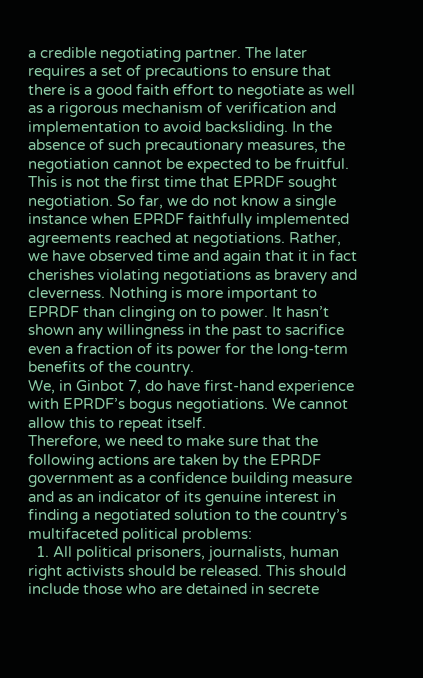a credible negotiating partner. The later requires a set of precautions to ensure that there is a good faith effort to negotiate as well as a rigorous mechanism of verification and implementation to avoid backsliding. In the absence of such precautionary measures, the negotiation cannot be expected to be fruitful.
This is not the first time that EPRDF sought negotiation. So far, we do not know a single instance when EPRDF faithfully implemented agreements reached at negotiations. Rather, we have observed time and again that it in fact cherishes violating negotiations as bravery and cleverness. Nothing is more important to EPRDF than clinging on to power. It hasn’t shown any willingness in the past to sacrifice even a fraction of its power for the long-term benefits of the country.
We, in Ginbot 7, do have first-hand experience with EPRDF’s bogus negotiations. We cannot allow this to repeat itself.
Therefore, we need to make sure that the following actions are taken by the EPRDF government as a confidence building measure and as an indicator of its genuine interest in finding a negotiated solution to the country’s multifaceted political problems:
  1. All political prisoners, journalists, human right activists should be released. This should include those who are detained in secrete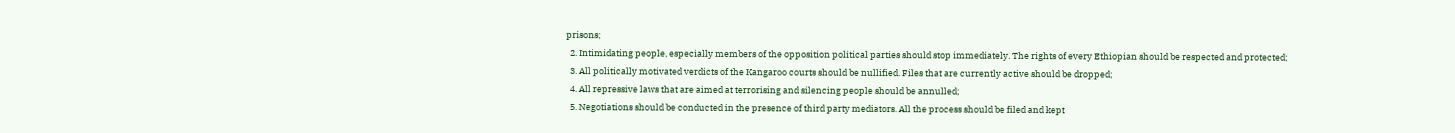prisons;
  2. Intimidating people, especially members of the opposition political parties should stop immediately. The rights of every Ethiopian should be respected and protected;
  3. All politically motivated verdicts of the Kangaroo courts should be nullified. Files that are currently active should be dropped;
  4. All repressive laws that are aimed at terrorising and silencing people should be annulled;
  5. Negotiations should be conducted in the presence of third party mediators. All the process should be filed and kept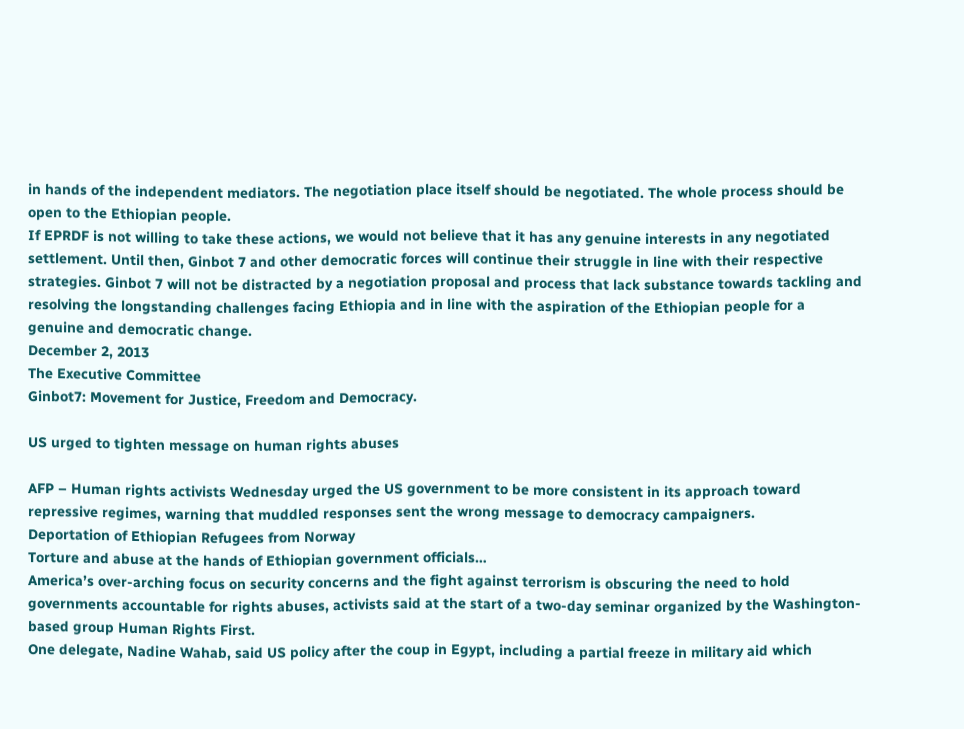in hands of the independent mediators. The negotiation place itself should be negotiated. The whole process should be open to the Ethiopian people.
If EPRDF is not willing to take these actions, we would not believe that it has any genuine interests in any negotiated settlement. Until then, Ginbot 7 and other democratic forces will continue their struggle in line with their respective strategies. Ginbot 7 will not be distracted by a negotiation proposal and process that lack substance towards tackling and resolving the longstanding challenges facing Ethiopia and in line with the aspiration of the Ethiopian people for a genuine and democratic change.
December 2, 2013
The Executive Committee
Ginbot7: Movement for Justice, Freedom and Democracy.

US urged to tighten message on human rights abuses

AFP – Human rights activists Wednesday urged the US government to be more consistent in its approach toward repressive regimes, warning that muddled responses sent the wrong message to democracy campaigners.
Deportation of Ethiopian Refugees from Norway
Torture and abuse at the hands of Ethiopian government officials…
America’s over-arching focus on security concerns and the fight against terrorism is obscuring the need to hold governments accountable for rights abuses, activists said at the start of a two-day seminar organized by the Washington-based group Human Rights First.
One delegate, Nadine Wahab, said US policy after the coup in Egypt, including a partial freeze in military aid which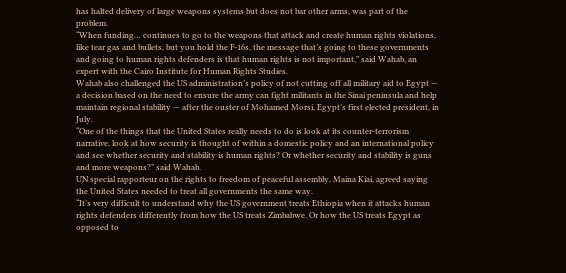has halted delivery of large weapons systems but does not bar other arms, was part of the problem.
“When funding… continues to go to the weapons that attack and create human rights violations, like tear gas and bullets, but you hold the F-16s, the message that’s going to these governments and going to human rights defenders is that human rights is not important,” said Wahab, an expert with the Cairo Institute for Human Rights Studies.
Wahab also challenged the US administration’s policy of not cutting off all military aid to Egypt — a decision based on the need to ensure the army can fight militants in the Sinai peninsula and help maintain regional stability — after the ouster of Mohamed Morsi, Egypt’s first elected president, in July.
“One of the things that the United States really needs to do is look at its counter-terrorism narrative, look at how security is thought of within a domestic policy and an international policy and see whether security and stability is human rights? Or whether security and stability is guns and more weapons?” said Wahab.
UN special rapporteur on the rights to freedom of peaceful assembly, Maina Kiai, agreed saying the United States needed to treat all governments the same way.
“It’s very difficult to understand why the US government treats Ethiopia when it attacks human rights defenders differently from how the US treats Zimbabwe. Or how the US treats Egypt as opposed to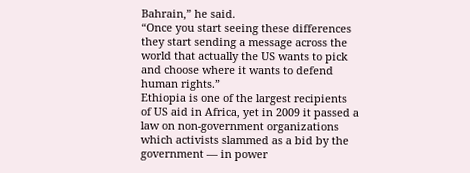Bahrain,” he said.
“Once you start seeing these differences they start sending a message across the world that actually the US wants to pick and choose where it wants to defend human rights.”
Ethiopia is one of the largest recipients of US aid in Africa, yet in 2009 it passed a law on non-government organizations which activists slammed as a bid by the government — in power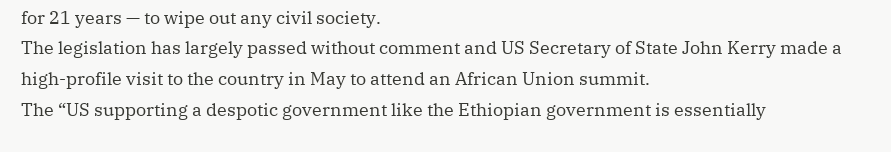for 21 years — to wipe out any civil society.
The legislation has largely passed without comment and US Secretary of State John Kerry made a high-profile visit to the country in May to attend an African Union summit.
The “US supporting a despotic government like the Ethiopian government is essentially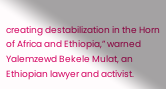creating destabilization in the Horn of Africa and Ethiopia,” warned Yalemzewd Bekele Mulat, an Ethiopian lawyer and activist.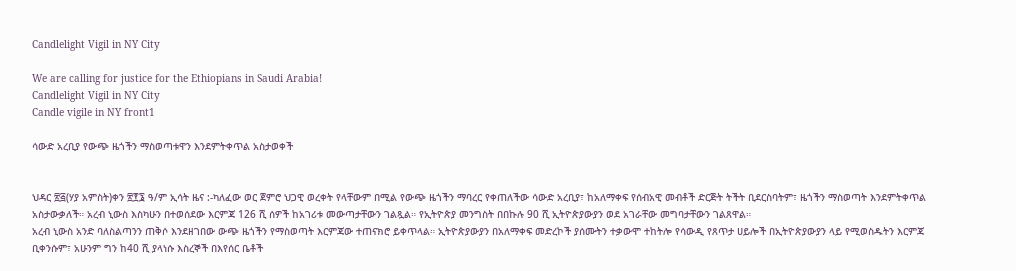Candlelight Vigil in NY City

We are calling for justice for the Ethiopians in Saudi Arabia!
Candlelight Vigil in NY City
Candle vigile in NY front1

ሳውድ አረቢያ የውጭ ዜጎችን ማስወጣቱዋን እንደምትቀጥል አስታወቀች


ህዳር ፳፭(ሃያ አምስት)ቀን ፳፻፮ ዓ/ም ኢሳት ዜና :-ካለፈው ወር ጀምሮ ህጋዊ ወረቀት የላቸውም በሚል የውጭ ዜጎችን ማባረር የቀጠለችው ሳውድ አረቢያ፣ ከአለማቀፍ የሰብአዊ መብቶች ድርጅት ትችት ቢደርስባትም፣ ዜጎችን ማስወጣት እንደምትቀጥል አስታውቃለች። አረብ ኒውስ እስካሁን በተወሰደው እርምጃ 126 ሺ ሰዎች ከአገሪቱ መውጣታቸውን ገልጿል። የኢትዮጵያ መንግስት በበኩሉ 90 ሺ ኢትዮጵያውያን ወደ አገራቸው መግባታቸውን ገልጸዋል።
አረብ ኒውስ አንድ ባለስልጣንን ጠቅሶ እንደዘገበው ውጭ ዜጎችን የማስወጣት እርምጃው ተጠናክሮ ይቀጥላል። ኢትዮጵያውያን በአለማቀፍ መድረኮች ያሰሙትን ተቃውሞ ተከትሎ የሳውዲ የጸጥታ ሀይሎች በኢትዮጵያውያን ላይ የሚወስዱትን እርምጃ ቢቀንሱም፣ አሁንም ግን ከ40 ሺ ያላነሱ እስረኞች በእየሰር ቤቶች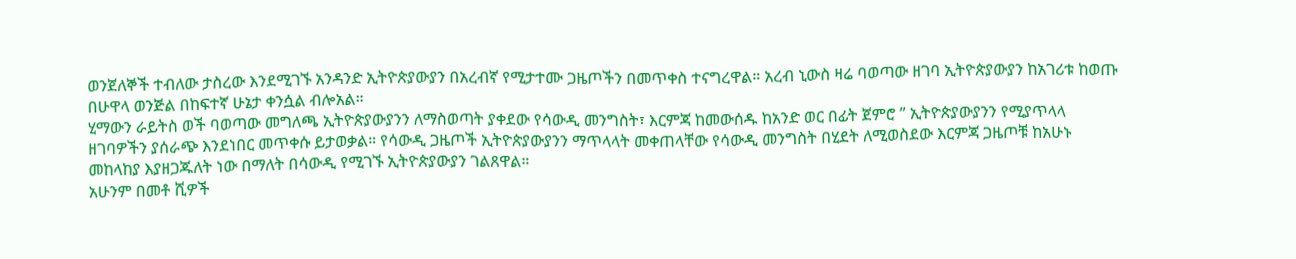ወንጀለኞች ተብለው ታስረው እንደሚገኙ አንዳንድ ኢትዮጵያውያን በአረብኛ የሚታተሙ ጋዜጦችን በመጥቀስ ተናግረዋል። አረብ ኒውስ ዛሬ ባወጣው ዘገባ ኢትዮጵያውያን ከአገሪቱ ከወጡ በሁዋላ ወንጅል በከፍተኛ ሁኔታ ቀንሷል ብሎአል።
ሂማውን ራይትስ ወች ባወጣው መግለጫ ኢትዮጵያውያንን ለማስወጣት ያቀደው የሳውዲ መንግስት፣ እርምጃ ከመውሰዱ ከአንድ ወር በፊት ጀምሮ ” ኢትዮጵያውያንን የሚያጥላላ ዘገባዎችን ያሰራጭ እንደነበር መጥቀሱ ይታወቃል። የሳውዲ ጋዜጦች ኢትዮጵያውያንን ማጥላላት መቀጠላቸው የሳውዲ መንግስት በሂደት ለሚወስደው እርምጃ ጋዜጦቹ ከአሁኑ መከላከያ እያዘጋጁለት ነው በማለት በሳውዲ የሚገኙ ኢትዮጵያውያን ገልጸዋል።
አሁንም በመቶ ሺዎች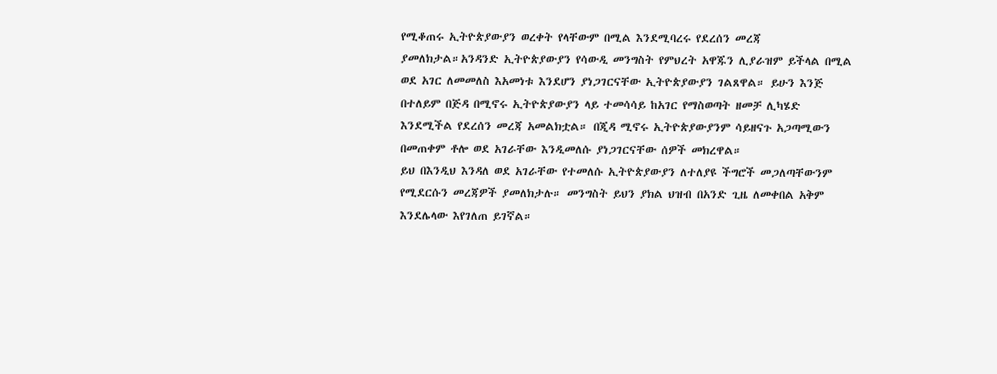የሚቆጠሩ ኢትዮጵያውያን ወረቀት የላቸውም በሚል እንደሚባረሩ የደረሰን መረጃ ያመለክታል።አንዳንድ ኢትዮጵያውያን የሳውዲ መንግስት የምህረት አዋጁን ሊያራዝም ይችላል በሚል ወደ አገር ለመመለስ እአመነቱ እንደሆን ያነጋገርናቸው ኢትዮጵያውያን ገልጸዋል። ይሁን እንጅ በተለይም በጅዳ በሚኖሩ ኢትዮጵያውያን ላይ ተመሳሳይ ከአገር የማስወጣት ዘመቻ ሊካሄድ እንደሚችል የደረሰን መረጃ አመልክቷል። በጂዳ ሚኖሩ ኢትዮጵያውያንም ሳይዘናጉ አጋጣሚውን በመጠቀም ቶሎ ወደ አገራቸው እንዲመለሱ ያነጋገርናቸው ሰዎች መክረዋል።
ይህ በእንዲህ እንዳለ ወደ አገራቸው የተመለሱ ኢትዮጵያውያን ለተለያዩ ችግሮች መጋለጣቸውንም የሚደርሱን መረጃዎች ያመለክታሉ። መንግስት ይህን ያክል ህዝብ በአንድ ጊዜ ለመቀበል አቅም እንደሌላው እየገለጠ ይገኛል።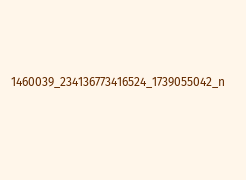1460039_234136773416524_1739055042_n